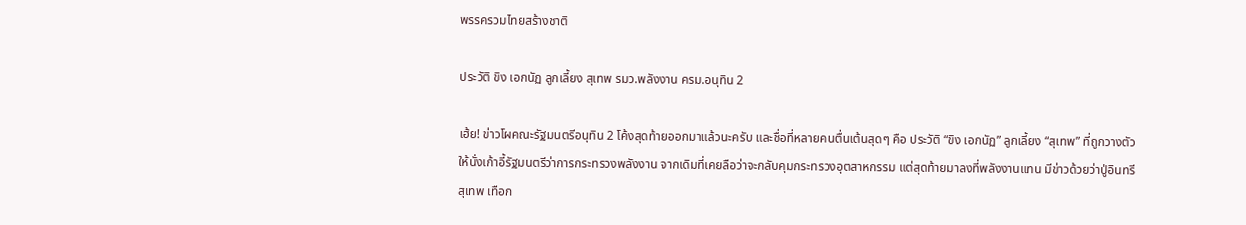พรรครวมไทยสร้างชาติ

ประวัติ ขิง เอกนัฏ ลูกเลี้ยง สุเทพ รมว.พลังงาน ครม.อนุทิน 2

เฮ้ย! ข่าวโผคณะรัฐมนตรีอนุทิน 2 โค้งสุดท้ายออกมาแล้วนะครับ และชื่อที่หลายคนตื่นเต้นสุดๆ คือ ประวัติ “ขิง เอกนัฏ” ลูกเลี้ยง “สุเทพ” ที่ถูกวางตัวให้นั่งเก้าอี้รัฐมนตรีว่าการกระทรวงพลังงาน จากเดิมที่เคยลือว่าจะกลับคุมกระทรวงอุตสาหกรรม แต่สุดท้ายมาลงที่พลังงานแทน มีข่าวด้วยว่าปู่อินทรี สุเทพ เทือก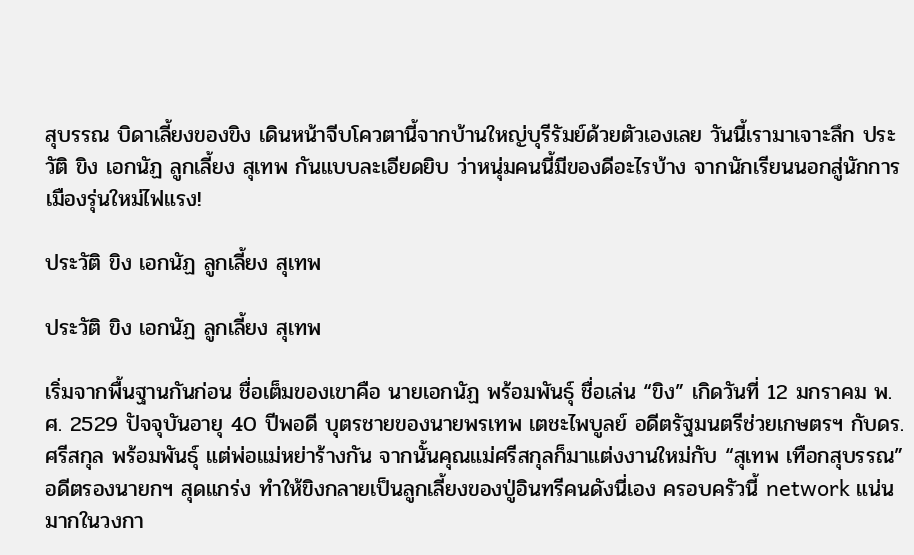สุบรรณ บิดาเลี้ยงของขิง เดินหน้าจีบโควตานี้จากบ้านใหญ่บุรีรัมย์ด้วยตัวเองเลย วันนี้เรามาเจาะลึก ประวัติ ขิง เอกนัฏ ลูกเลี้ยง สุเทพ กันแบบละเอียดยิบ ว่าหนุ่มคนนี้มีของดีอะไรบ้าง จากนักเรียนนอกสู่นักการเมืองรุ่นใหม่ไฟแรง!

ประวัติ ขิง เอกนัฏ ลูกเลี้ยง สุเทพ

ประวัติ ขิง เอกนัฏ ลูกเลี้ยง สุเทพ

เริ่มจากพื้นฐานกันก่อน ชื่อเต็มของเขาคือ นายเอกนัฏ พร้อมพันธุ์ ชื่อเล่น “ขิง” เกิดวันที่ 12 มกราคม พ.ศ. 2529 ปัจจุบันอายุ 40 ปีพอดี บุตรชายของนายพรเทพ เตชะไพบูลย์ อดีตรัฐมนตรีช่วยเกษตรฯ กับดร.ศรีสกุล พร้อมพันธุ์ แต่พ่อแม่หย่าร้างกัน จากนั้นคุณแม่ศรีสกุลก็มาแต่งงานใหม่กับ “สุเทพ เทือกสุบรรณ” อดีตรองนายกฯ สุดแกร่ง ทำให้ขิงกลายเป็นลูกเลี้ยงของปู่อินทรีคนดังนี่เอง ครอบครัวนี้ network แน่นมากในวงกา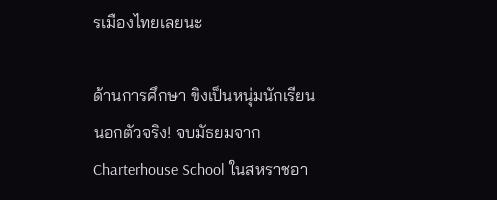รเมืองไทยเลยนะ

ด้านการศึกษา ขิงเป็นหนุ่มนักเรียนนอกตัวจริง! จบมัธยมจาก Charterhouse School ในสหราชอา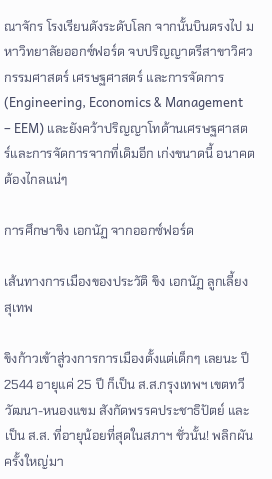ณาจักร โรงเรียนดังระดับโลก จากนั้นบินตรงไป มหาวิทยาลัยออกซ์ฟอร์ด จบปริญญาตรีสาขาวิศวกรรมศาสตร์ เศรษฐศาสตร์ และการจัดการ (Engineering, Economics & Management – EEM) และยังคว้าปริญญาโทด้านเศรษฐศาสตร์และการจัดการจากที่เดิมอีก เก่งขนาดนี้ อนาคตต้องไกลแน่ๆ

การศึกษาขิง เอกนัฏ จากออกซ์ฟอร์ด

เส้นทางการเมืองของประวัติ ขิง เอกนัฏ ลูกเลี้ยง สุเทพ

ขิงก้าวเข้าสู่วงการการเมืองตั้งแต่เด็กๆ เลยนะ ปี 2544 อายุแค่ 25 ปี ก็เป็น ส.ส.กรุงเทพฯ เขตทวีวัฒนา-หนองแขม สังกัดพรรคประชาธิปัตย์ และเป็น ส.ส. ที่อายุน้อยที่สุดในสภาฯ ชั่วนั้น! พลิกผันครั้งใหญ่มา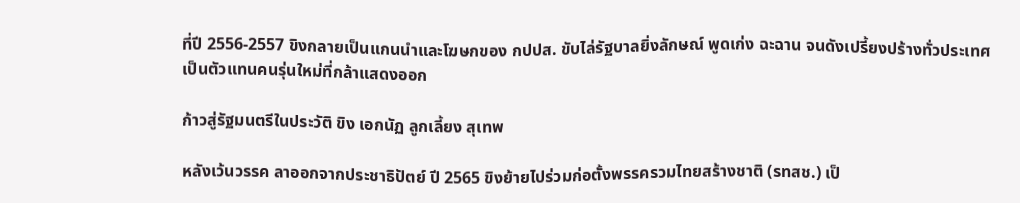ที่ปี 2556-2557 ขิงกลายเป็นแกนนำและโฆษกของ กปปส. ขับไล่รัฐบาลยิ่งลักษณ์ พูดเก่ง ฉะฉาน จนดังเปรี้ยงปร้างทั่วประเทศ เป็นตัวแทนคนรุ่นใหม่ที่กล้าแสดงออก

ก้าวสู่รัฐมนตรีในประวัติ ขิง เอกนัฏ ลูกเลี้ยง สุเทพ

หลังเว้นวรรค ลาออกจากประชาธิปัตย์ ปี 2565 ขิงย้ายไปร่วมก่อตั้งพรรครวมไทยสร้างชาติ (รทสช.) เป็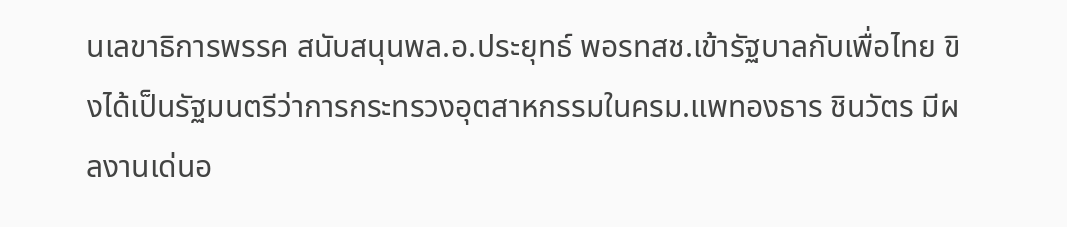นเลขาธิการพรรค สนับสนุนพล.อ.ประยุทธ์ พอรทสช.เข้ารัฐบาลกับเพื่อไทย ขิงได้เป็นรัฐมนตรีว่าการกระทรวงอุตสาหกรรมในครม.แพทองธาร ชินวัตร มีผลงานเด่นอ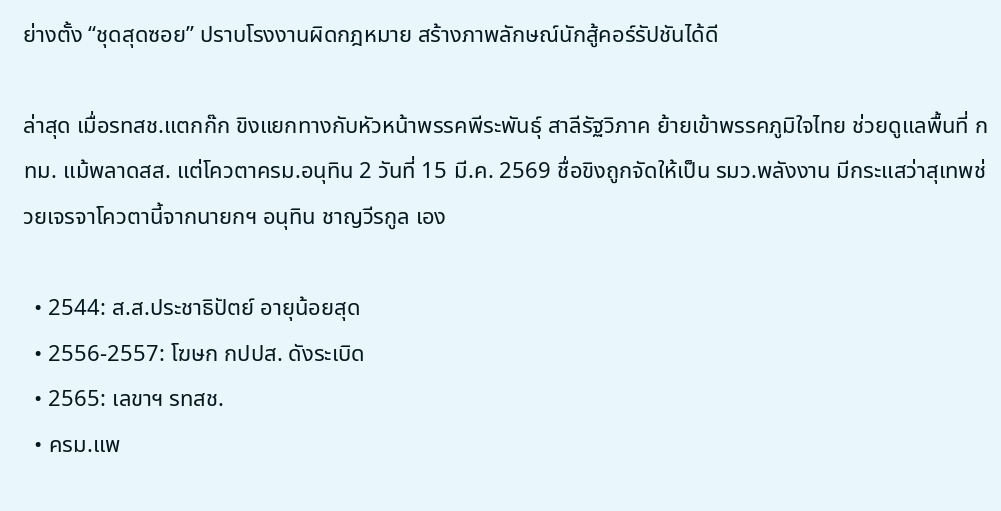ย่างตั้ง “ชุดสุดซอย” ปราบโรงงานผิดกฎหมาย สร้างภาพลักษณ์นักสู้คอร์รัปชันได้ดี

ล่าสุด เมื่อรทสช.แตกก๊ก ขิงแยกทางกับหัวหน้าพรรคพีระพันธุ์ สาลีรัฐวิภาค ย้ายเข้าพรรคภูมิใจไทย ช่วยดูแลพื้นที่ กทม. แม้พลาดสส. แต่โควตาครม.อนุทิน 2 วันที่ 15 มี.ค. 2569 ชื่อขิงถูกจัดให้เป็น รมว.พลังงาน มีกระแสว่าสุเทพช่วยเจรจาโควตานี้จากนายกฯ อนุทิน ชาญวีรกูล เอง

  • 2544: ส.ส.ประชาธิปัตย์ อายุน้อยสุด
  • 2556-2557: โฆษก กปปส. ดังระเบิด
  • 2565: เลขาฯ รทสช.
  • ครม.แพ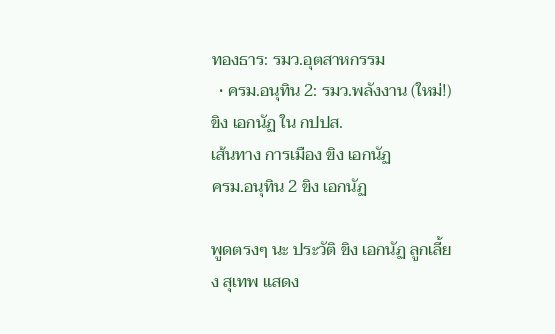ทองธาร: รมว.อุตสาหกรรม
  • ครม.อนุทิน 2: รมว.พลังงาน (ใหม่!)
ขิง เอกนัฏ ใน กปปส.
เส้นทาง การเมือง ขิง เอกนัฏ
ครม.อนุทิน 2 ขิง เอกนัฏ

พูดตรงๆ นะ ประวัติ ขิง เอกนัฏ ลูกเลี้ยง สุเทพ แสดง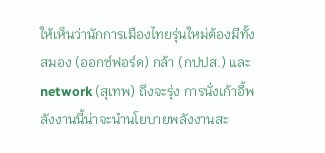ให้เห็นว่านักการเมืองไทยรุ่นใหม่ต้องมีทั้งสมอง (ออกซ์ฟอร์ด) กล้า (กปปส.) และ network (สุเทพ) ถึงจะรุ่ง การนั่งเก้าอี้พลังงานนี้น่าจะนำนโยบายพลังงานสะ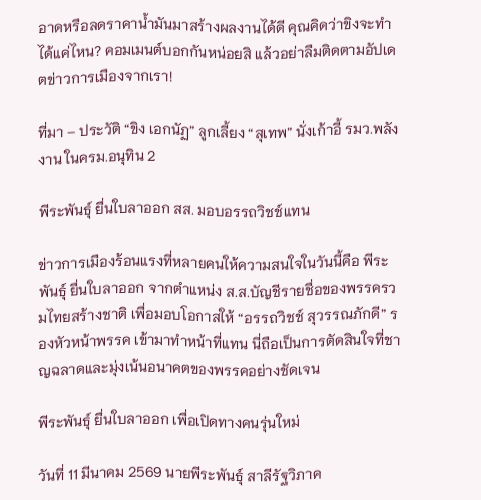อาดหรือลดราคาน้ำมันมาสร้างผลงานได้ดี คุณคิดว่าขิงจะทำได้แค่ไหน? คอมเมนต์บอกกันหน่อยสิ แล้วอย่าลืมติดตามอัปเดตข่าวการเมืองจากเรา!

ที่มา – ประวัติ “ขิง เอกนัฏ” ลูกเลี้ยง “สุเทพ” นั่งเก้าอี้ รมว.พลังงาน ในครม.อนุทิน 2

พีระพันธุ์ ยื่นใบลาออก สส. มอบอรรถวิชช์แทน

ข่าวการเมืองร้อนแรงที่หลายคนให้ความสนใจในวันนี้คือ พีระพันธุ์ ยื่นใบลาออก จากตำแหน่ง ส.ส.บัญชีรายชื่อของพรรครวมไทยสร้างชาติ เพื่อมอบโอกาสให้ “อรรถวิชช์ สุวรรณภักดี” รองหัวหน้าพรรค เข้ามาทำหน้าที่แทน นี่ถือเป็นการตัดสินใจที่ชาญฉลาดและมุ่งเน้นอนาคตของพรรคอย่างชัดเจน

พีระพันธุ์ ยื่นใบลาออก เพื่อเปิดทางคนรุ่นใหม่

วันที่ 11 มีนาคม 2569 นายพีระพันธุ์ สาลีรัฐวิภาค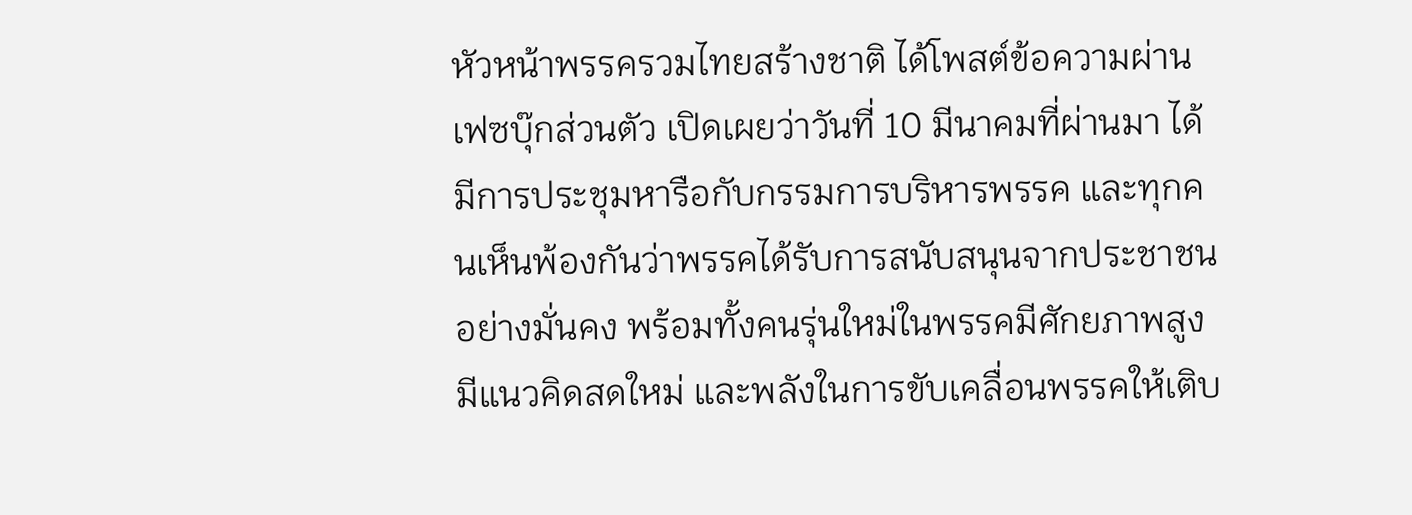หัวหน้าพรรครวมไทยสร้างชาติ ได้โพสต์ข้อความผ่านเฟซบุ๊กส่วนตัว เปิดเผยว่าวันที่ 10 มีนาคมที่ผ่านมา ได้มีการประชุมหารือกับกรรมการบริหารพรรค และทุกคนเห็นพ้องกันว่าพรรคได้รับการสนับสนุนจากประชาชนอย่างมั่นคง พร้อมทั้งคนรุ่นใหม่ในพรรคมีศักยภาพสูง มีแนวคิดสดใหม่ และพลังในการขับเคลื่อนพรรคให้เติบ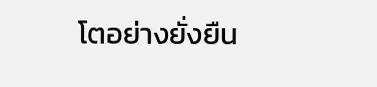โตอย่างยั่งยืน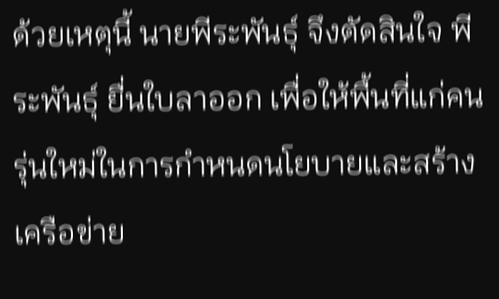ด้วยเหตุนี้ นายพีระพันธุ์ จึงตัดสินใจ พีระพันธุ์ ยื่นใบลาออก เพื่อให้พื้นที่แก่คนรุ่นใหม่ในการกำหนดนโยบายและสร้างเครือข่าย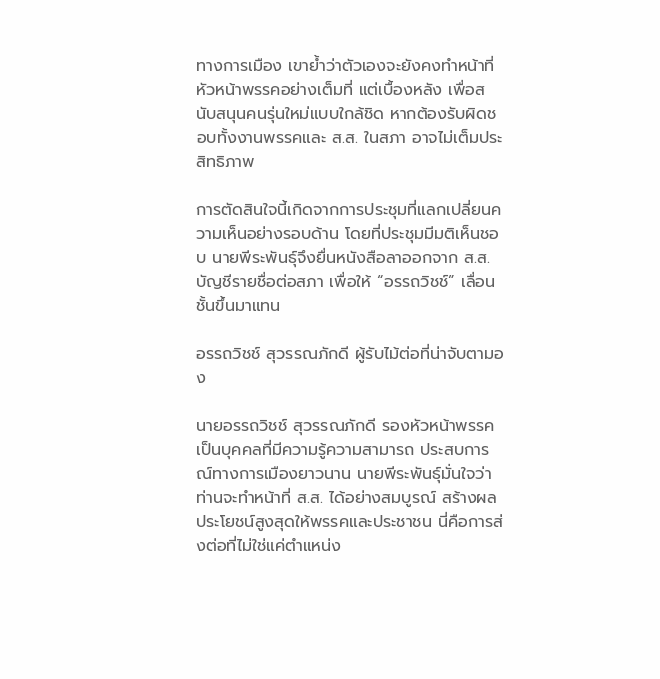ทางการเมือง เขาย้ำว่าตัวเองจะยังคงทำหน้าที่หัวหน้าพรรคอย่างเต็มที่ แต่เบื้องหลัง เพื่อสนับสนุนคนรุ่นใหม่แบบใกล้ชิด หากต้องรับผิดชอบทั้งงานพรรคและ ส.ส. ในสภา อาจไม่เต็มประสิทธิภาพ

การตัดสินใจนี้เกิดจากการประชุมที่แลกเปลี่ยนความเห็นอย่างรอบด้าน โดยที่ประชุมมีมติเห็นชอบ นายพีระพันธุ์จึงยื่นหนังสือลาออกจาก ส.ส.บัญชีรายชื่อต่อสภา เพื่อให้ “อรรถวิชช์” เลื่อนชั้นขึ้นมาแทน

อรรถวิชช์ สุวรรณภักดี ผู้รับไม้ต่อที่น่าจับตามอง

นายอรรถวิชช์ สุวรรณภักดี รองหัวหน้าพรรค เป็นบุคคลที่มีความรู้ความสามารถ ประสบการณ์ทางการเมืองยาวนาน นายพีระพันธุ์มั่นใจว่าท่านจะทำหน้าที่ ส.ส. ได้อย่างสมบูรณ์ สร้างผลประโยชน์สูงสุดให้พรรคและประชาชน นี่คือการส่งต่อที่ไม่ใช่แค่ตำแหน่ง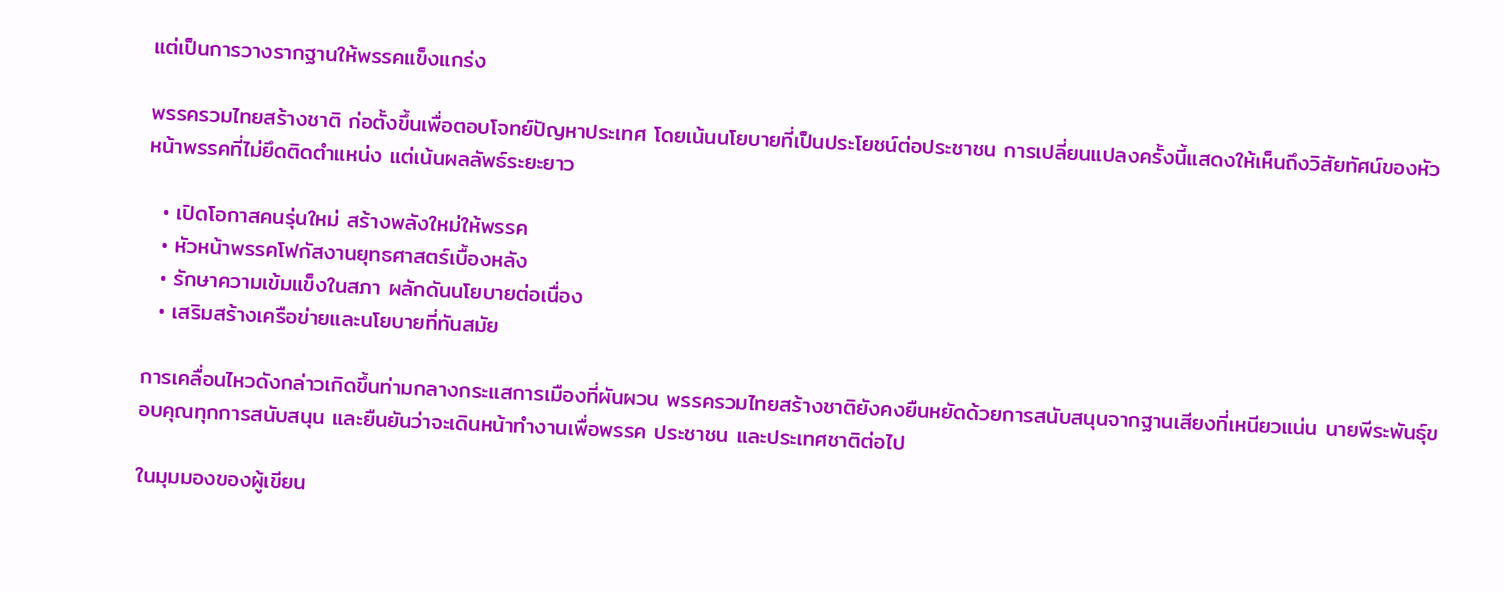แต่เป็นการวางรากฐานให้พรรคแข็งแกร่ง

พรรครวมไทยสร้างชาติ ก่อตั้งขึ้นเพื่อตอบโจทย์ปัญหาประเทศ โดยเน้นนโยบายที่เป็นประโยชน์ต่อประชาชน การเปลี่ยนแปลงครั้งนี้แสดงให้เห็นถึงวิสัยทัศน์ของหัวหน้าพรรคที่ไม่ยึดติดตำแหน่ง แต่เน้นผลลัพธ์ระยะยาว

  • เปิดโอกาสคนรุ่นใหม่ สร้างพลังใหม่ให้พรรค
  • หัวหน้าพรรคโฟกัสงานยุทธศาสตร์เบื้องหลัง
  • รักษาความเข้มแข็งในสภา ผลักดันนโยบายต่อเนื่อง
  • เสริมสร้างเครือข่ายและนโยบายที่ทันสมัย

การเคลื่อนไหวดังกล่าวเกิดขึ้นท่ามกลางกระแสการเมืองที่ผันผวน พรรครวมไทยสร้างชาติยังคงยืนหยัดด้วยการสนับสนุนจากฐานเสียงที่เหนียวแน่น นายพีระพันธุ์ขอบคุณทุกการสนับสนุน และยืนยันว่าจะเดินหน้าทำงานเพื่อพรรค ประชาชน และประเทศชาติต่อไป

ในมุมมองของผู้เขียน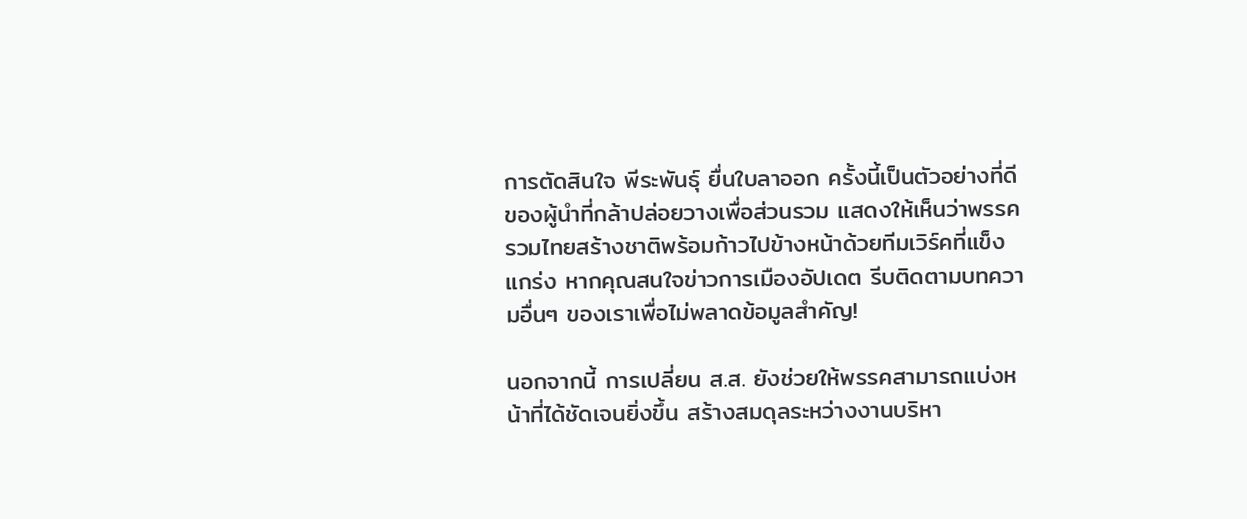การตัดสินใจ พีระพันธุ์ ยื่นใบลาออก ครั้งนี้เป็นตัวอย่างที่ดีของผู้นำที่กล้าปล่อยวางเพื่อส่วนรวม แสดงให้เห็นว่าพรรครวมไทยสร้างชาติพร้อมก้าวไปข้างหน้าด้วยทีมเวิร์คที่แข็งแกร่ง หากคุณสนใจข่าวการเมืองอัปเดต รีบติดตามบทความอื่นๆ ของเราเพื่อไม่พลาดข้อมูลสำคัญ!

นอกจากนี้ การเปลี่ยน ส.ส. ยังช่วยให้พรรคสามารถแบ่งหน้าที่ได้ชัดเจนยิ่งขึ้น สร้างสมดุลระหว่างงานบริหา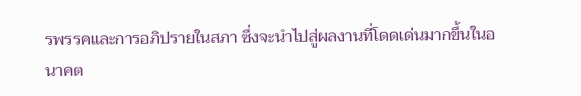รพรรคและการอภิปรายในสภา ซึ่งจะนำไปสู่ผลงานที่โดดเด่นมากขึ้นในอนาคต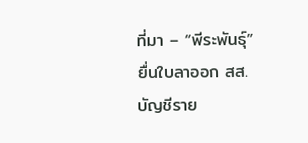ที่มา – “พีระพันธุ์” ยื่นใบลาออก สส.บัญชีราย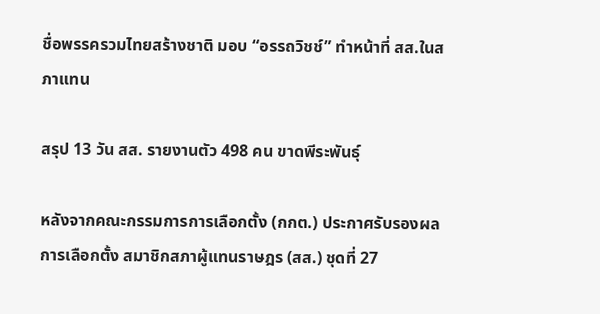ชื่อพรรครวมไทยสร้างชาติ มอบ “อรรถวิชช์” ทำหน้าที่ สส.ในสภาแทน

สรุป 13 วัน สส. รายงานตัว 498 คน ขาดพีระพันธุ์

หลังจากคณะกรรมการการเลือกตั้ง (กกต.) ประกาศรับรองผลการเลือกตั้ง สมาชิกสภาผู้แทนราษฎร (สส.) ชุดที่ 27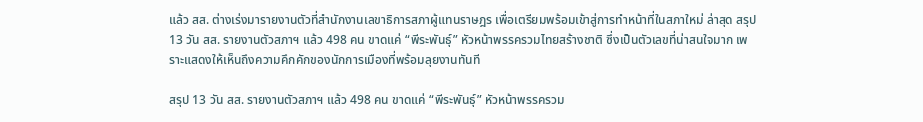แล้ว สส. ต่างเร่งมารายงานตัวที่สำนักงานเลขาธิการสภาผู้แทนราษฎร เพื่อเตรียมพร้อมเข้าสู่การทำหน้าที่ในสภาใหม่ ล่าสุด สรุป 13 วัน สส. รายงานตัวสภาฯ แล้ว 498 คน ขาดแค่ “พีระพันธุ์” หัวหน้าพรรครวมไทยสร้างชาติ ซึ่งเป็นตัวเลขที่น่าสนใจมาก เพราะแสดงให้เห็นถึงความคึกคักของนักการเมืองที่พร้อมลุยงานทันที

สรุป 13 วัน สส. รายงานตัวสภาฯ แล้ว 498 คน ขาดแค่ “พีระพันธุ์” หัวหน้าพรรครวม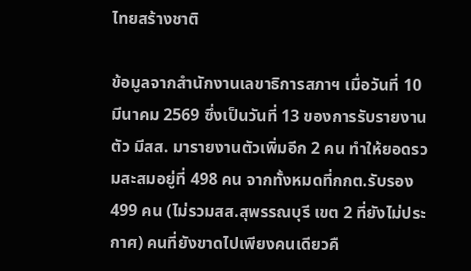ไทยสร้างชาติ

ข้อมูลจากสำนักงานเลขาธิการสภาฯ เมื่อวันที่ 10 มีนาคม 2569 ซึ่งเป็นวันที่ 13 ของการรับรายงานตัว มีสส. มารายงานตัวเพิ่มอีก 2 คน ทำให้ยอดรวมสะสมอยู่ที่ 498 คน จากทั้งหมดที่กกต.รับรอง 499 คน (ไม่รวมสส.สุพรรณบุรี เขต 2 ที่ยังไม่ประกาศ) คนที่ยังขาดไปเพียงคนเดียวคื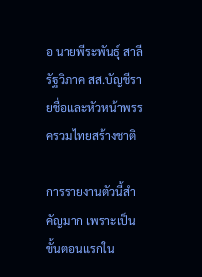อ นายพีระพันธุ์ สาลีรัฐวิภาค สส.บัญชีรายชื่อและหัวหน้าพรรครวมไทยสร้างชาติ

การรายงานตัวนี้สำคัญมาก เพราะเป็นขั้นตอนแรกใน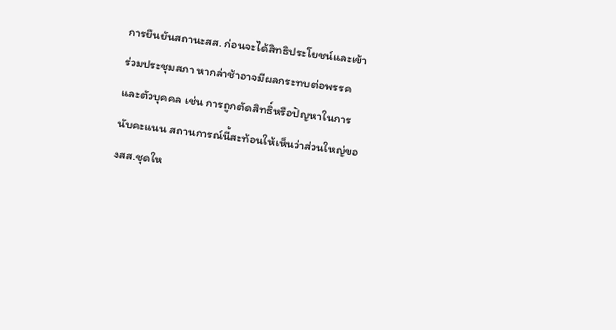การยืนยันสถานะสส. ก่อนจะได้สิทธิประโยชน์และเข้าร่วมประชุมสภา หากล่าช้าอาจมีผลกระทบต่อพรรคและตัวบุคคล เช่น การถูกตัดสิทธิ์หรือปัญหาในการนับคะแนน สถานการณ์นี้สะท้อนให้เห็นว่าส่วนใหญ่ของสส.ชุดให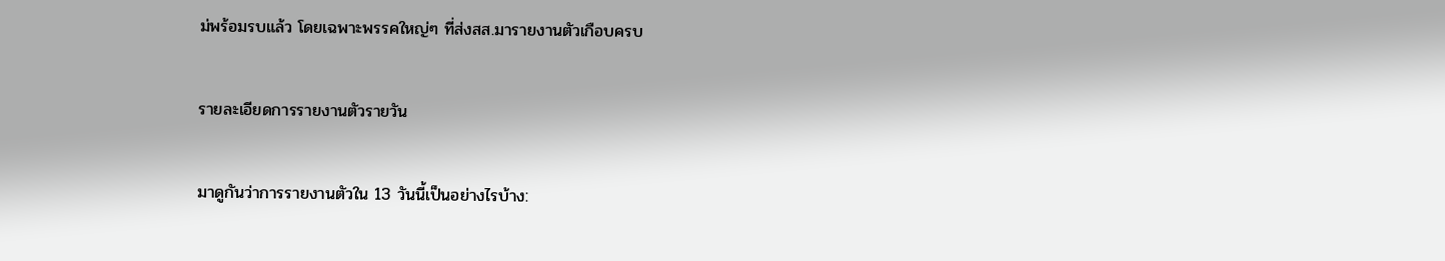ม่พร้อมรบแล้ว โดยเฉพาะพรรคใหญ่ๆ ที่ส่งสส.มารายงานตัวเกือบครบ

รายละเอียดการรายงานตัวรายวัน

มาดูกันว่าการรายงานตัวใน 13 วันนี้เป็นอย่างไรบ้าง: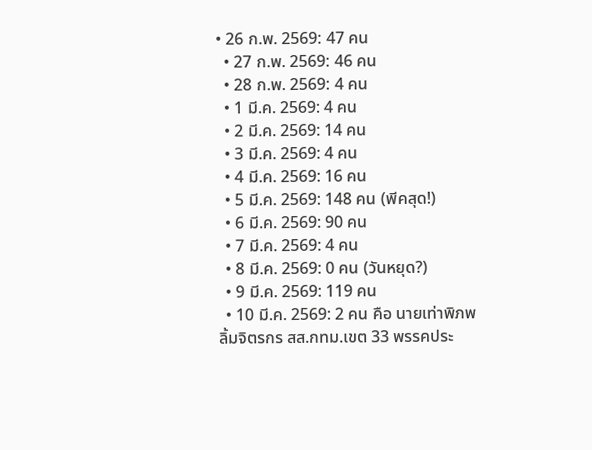• 26 ก.พ. 2569: 47 คน
  • 27 ก.พ. 2569: 46 คน
  • 28 ก.พ. 2569: 4 คน
  • 1 มี.ค. 2569: 4 คน
  • 2 มี.ค. 2569: 14 คน
  • 3 มี.ค. 2569: 4 คน
  • 4 มี.ค. 2569: 16 คน
  • 5 มี.ค. 2569: 148 คน (พีคสุด!)
  • 6 มี.ค. 2569: 90 คน
  • 7 มี.ค. 2569: 4 คน
  • 8 มี.ค. 2569: 0 คน (วันหยุด?)
  • 9 มี.ค. 2569: 119 คน
  • 10 มี.ค. 2569: 2 คน คือ นายเท่าพิภพ ลิ้มจิตรกร สส.กทม.เขต 33 พรรคประ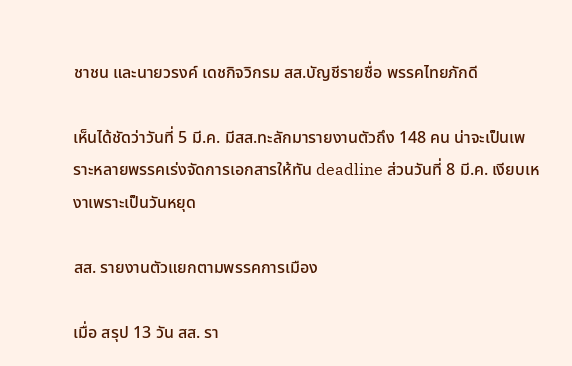ชาชน และนายวรงค์ เดชกิจวิกรม สส.บัญชีรายชื่อ พรรคไทยภักดี

เห็นได้ชัดว่าวันที่ 5 มี.ค. มีสส.ทะลักมารายงานตัวถึง 148 คน น่าจะเป็นเพราะหลายพรรคเร่งจัดการเอกสารให้ทัน deadline ส่วนวันที่ 8 มี.ค. เงียบเหงาเพราะเป็นวันหยุด

สส. รายงานตัวแยกตามพรรคการเมือง

เมื่อ สรุป 13 วัน สส. รา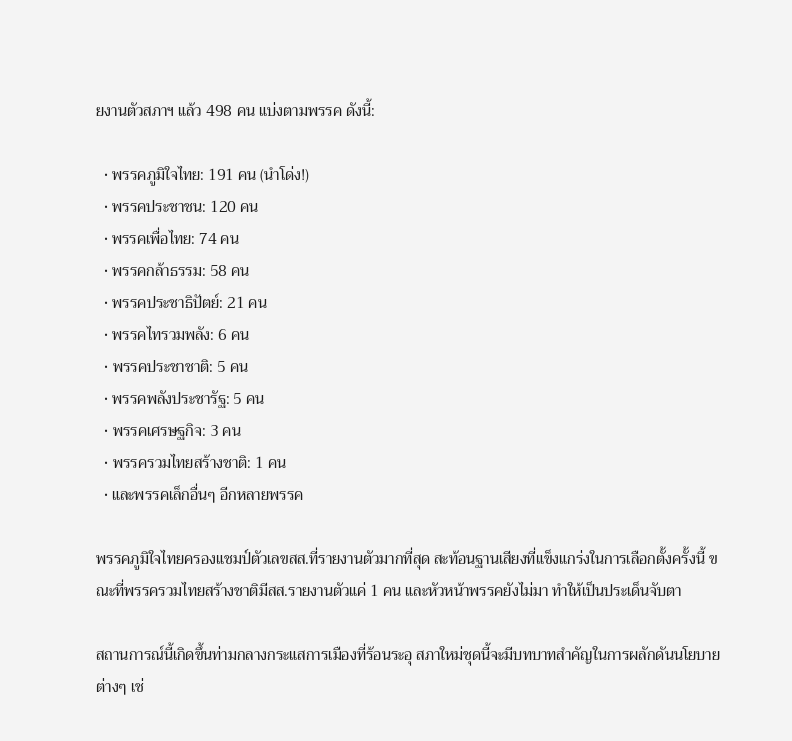ยงานตัวสภาฯ แล้ว 498 คน แบ่งตามพรรค ดังนี้:

  • พรรคภูมิใจไทย: 191 คน (นำโด่ง!)
  • พรรคประชาชน: 120 คน
  • พรรคเพื่อไทย: 74 คน
  • พรรคกล้าธรรม: 58 คน
  • พรรคประชาธิปัตย์: 21 คน
  • พรรคไทรวมพลัง: 6 คน
  • พรรคประชาชาติ: 5 คน
  • พรรคพลังประชารัฐ: 5 คน
  • พรรคเศรษฐกิจ: 3 คน
  • พรรครวมไทยสร้างชาติ: 1 คน
  • และพรรคเล็กอื่นๆ อีกหลายพรรค

พรรคภูมิใจไทยครองแชมป์ตัวเลขสส.ที่รายงานตัวมากที่สุด สะท้อนฐานเสียงที่แข็งแกร่งในการเลือกตั้งครั้งนี้ ขณะที่พรรครวมไทยสร้างชาติมีสส.รายงานตัวแค่ 1 คน และหัวหน้าพรรคยังไม่มา ทำให้เป็นประเด็นจับตา

สถานการณ์นี้เกิดขึ้นท่ามกลางกระแสการเมืองที่ร้อนระอุ สภาใหม่ชุดนี้จะมีบทบาทสำคัญในการผลักดันนโยบายต่างๆ เช่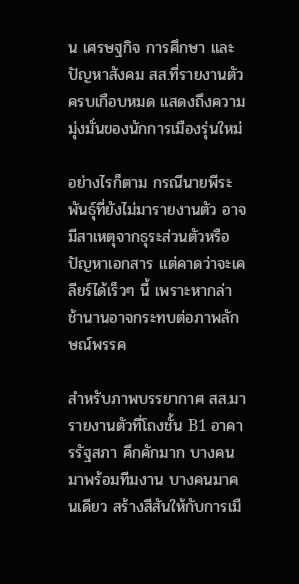น เศรษฐกิจ การศึกษา และปัญหาสังคม สส.ที่รายงานตัวครบเกือบหมด แสดงถึงความมุ่งมั่นของนักการเมืองรุ่นใหม่

อย่างไรก็ตาม กรณีนายพีระพันธุ์ที่ยังไม่มารายงานตัว อาจมีสาเหตุจากธุระส่วนตัวหรือปัญหาเอกสาร แต่คาดว่าจะเคลียร์ได้เร็วๆ นี้ เพราะหากล่าช้านานอาจกระทบต่อภาพลักษณ์พรรค

สำหรับภาพบรรยากาศ สส.มารายงานตัวที่โถงชั้น B1 อาคารรัฐสภา คึกคักมาก บางคนมาพร้อมทีมงาน บางคนมาคนเดียว สร้างสีสันให้กับการเมื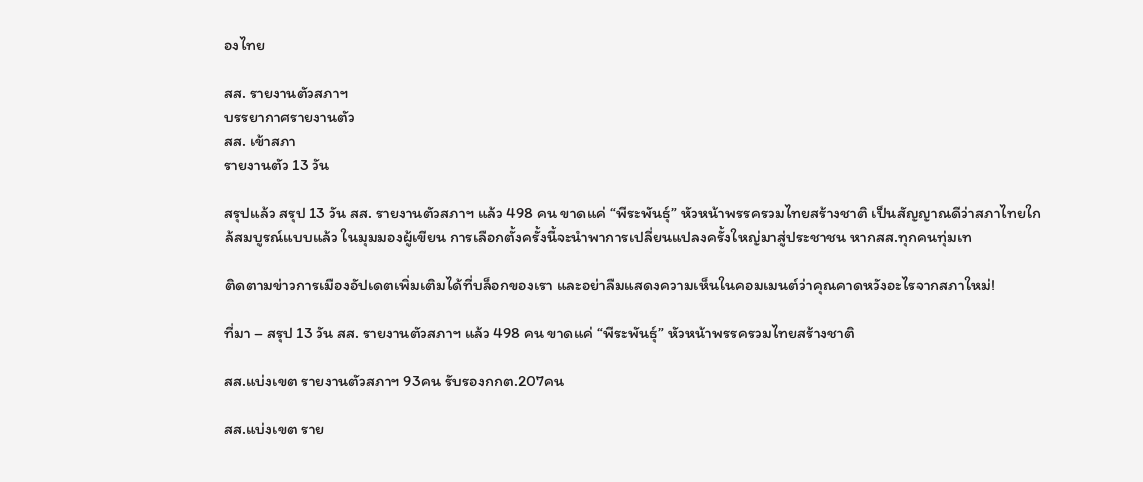องไทย

สส. รายงานตัวสภาฯ
บรรยากาศรายงานตัว
สส. เข้าสภา
รายงานตัว 13 วัน

สรุปแล้ว สรุป 13 วัน สส. รายงานตัวสภาฯ แล้ว 498 คน ขาดแค่ “พีระพันธุ์” หัวหน้าพรรครวมไทยสร้างชาติ เป็นสัญญาณดีว่าสภาไทยใกล้สมบูรณ์แบบแล้ว ในมุมมองผู้เขียน การเลือกตั้งครั้งนี้จะนำพาการเปลี่ยนแปลงครั้งใหญ่มาสู่ประชาชน หากสส.ทุกคนทุ่มเท

ติดตามข่าวการเมืองอัปเดตเพิ่มเติมได้ที่บล็อกของเรา และอย่าลืมแสดงความเห็นในคอมเมนต์ว่าคุณคาดหวังอะไรจากสภาใหม่!

ที่มา – สรุป 13 วัน สส. รายงานตัวสภาฯ แล้ว 498 คน ขาดแค่ “พีระพันธุ์” หัวหน้าพรรครวมไทยสร้างชาติ

สส.แบ่งเขต รายงานตัวสภาฯ 93คน รับรองกกต.207คน

สส.แบ่งเขต ราย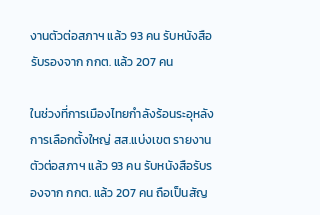งานตัวต่อสภาฯ แล้ว 93 คน รับหนังสือรับรองจาก กกต. แล้ว 207 คน

ในช่วงที่การเมืองไทยกำลังร้อนระอุหลังการเลือกตั้งใหญ่ สส.แบ่งเขต รายงานตัวต่อสภาฯ แล้ว 93 คน รับหนังสือรับรองจาก กกต. แล้ว 207 คน ถือเป็นสัญ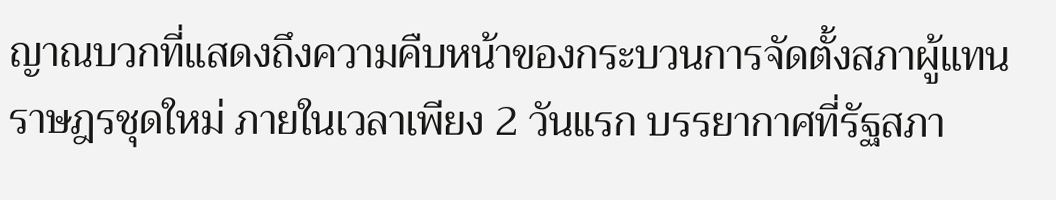ญาณบวกที่แสดงถึงความคืบหน้าของกระบวนการจัดตั้งสภาผู้แทนราษฎรชุดใหม่ ภายในเวลาเพียง 2 วันแรก บรรยากาศที่รัฐสภา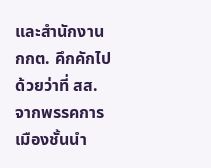และสำนักงาน กกต. คึกคักไปด้วยว่าที่ สส. จากพรรคการเมืองชั้นนำ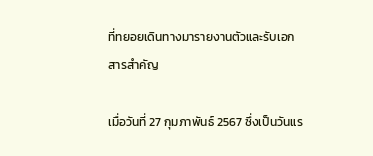ที่ทยอยเดินทางมารายงานตัวและรับเอกสารสำคัญ

เมื่อวันที่ 27 กุมภาพันธ์ 2567 ซึ่งเป็นวันแร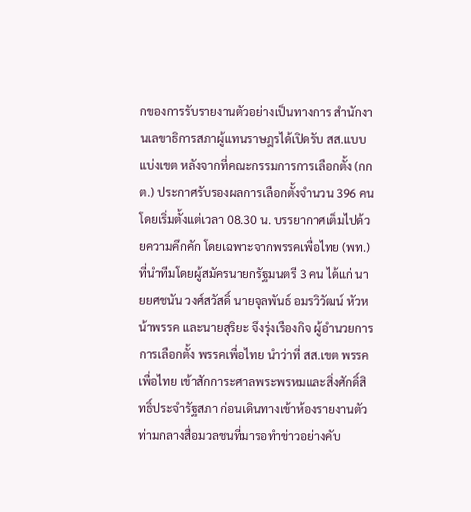กของการรับรายงานตัวอย่างเป็นทางการ สำนักงานเลขาธิการสภาผู้แทนราษฎรได้เปิดรับ สส.แบบแบ่งเขต หลังจากที่คณะกรรมการการเลือกตั้ง (กกต.) ประกาศรับรองผลการเลือกตั้งจำนวน 396 คน โดยเริ่มตั้งแต่เวลา 08.30 น. บรรยากาศเต็มไปด้วยความคึกคัก โดยเฉพาะจากพรรคเพื่อไทย (พท.) ที่นำทีมโดยผู้สมัครนายกรัฐมนตรี 3 คน ได้แก่ นายยศชนัน วงศ์สวัสดิ์ นายจุลพันธ์ อมรวิวัฒน์ หัวหน้าพรรค และนายสุริยะ จึงรุ่งเรืองกิจ ผู้อำนวยการการเลือกตั้ง พรรคเพื่อไทย นำว่าที่ สส.เขต พรรคเพื่อไทย เข้าสักการะศาลพระพรหมและสิ่งศักดิ์สิทธิ์ประจำรัฐสภา ก่อนเดินทางเข้าห้องรายงานตัว ท่ามกลางสื่อมวลชนที่มารอทำข่าวอย่างคับ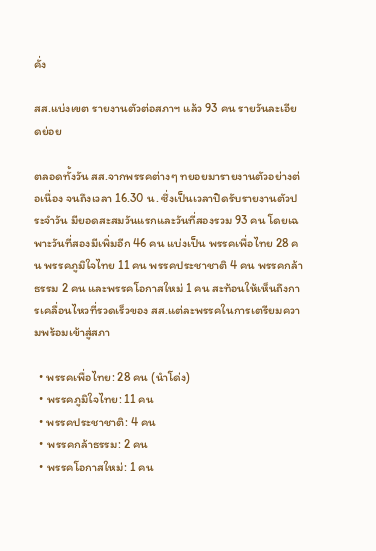คั่ง

สส.แบ่งเขต รายงานตัวต่อสภาฯ แล้ว 93 คน รายวันละเอียดย่อย

ตลอดทั้งวัน สส.จากพรรคต่างๆ ทยอยมารายงานตัวอย่างต่อเนื่อง จนถึงเวลา 16.30 น. ซึ่งเป็นเวลาปิดรับรายงานตัวประจำวัน มียอดสะสมวันแรกและวันที่สองรวม 93 คน โดยเฉพาะวันที่สองมีเพิ่มอีก 46 คน แบ่งเป็น พรรคเพื่อไทย 28 คน พรรคภูมิใจไทย 11 คน พรรคประชาชาติ 4 คน พรรคกล้าธรรม 2 คน และพรรคโอกาสใหม่ 1 คน สะท้อนให้เห็นถึงการเคลื่อนไหวที่รวดเร็วของ สส.แต่ละพรรคในการเตรียมความพร้อมเข้าสู่สภา

  • พรรคเพื่อไทย: 28 คน (นำโด่ง)
  • พรรคภูมิใจไทย: 11 คน
  • พรรคประชาชาติ: 4 คน
  • พรรคกล้าธรรม: 2 คน
  • พรรคโอกาสใหม่: 1 คน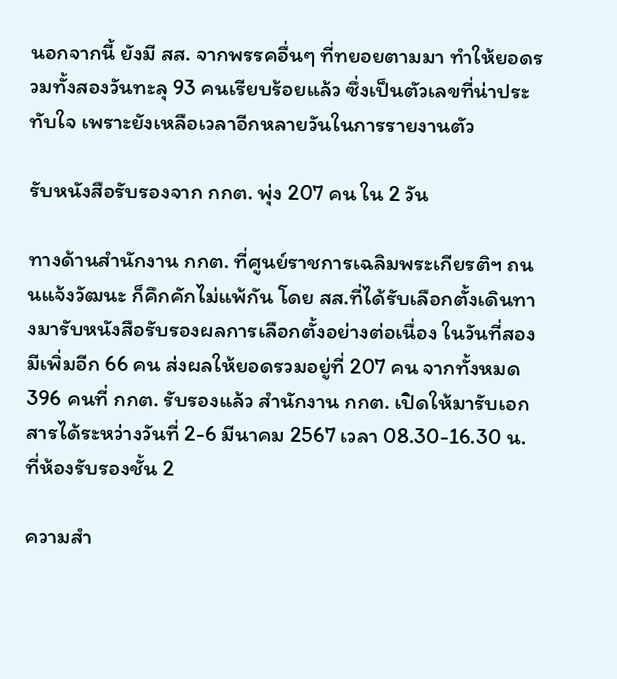นอกจากนี้ ยังมี สส. จากพรรคอื่นๆ ที่ทยอยตามมา ทำให้ยอดรวมทั้งสองวันทะลุ 93 คนเรียบร้อยแล้ว ซึ่งเป็นตัวเลขที่น่าประทับใจ เพราะยังเหลือเวลาอีกหลายวันในการรายงานตัว

รับหนังสือรับรองจาก กกต. พุ่ง 207 คน ใน 2 วัน

ทางด้านสำนักงาน กกต. ที่ศูนย์ราชการเฉลิมพระเกียรติฯ ถนนแจ้งวัฒนะ ก็คึกคักไม่แพ้กัน โดย สส.ที่ได้รับเลือกตั้งเดินทางมารับหนังสือรับรองผลการเลือกตั้งอย่างต่อเนื่อง ในวันที่สองมีเพิ่มอีก 66 คน ส่งผลให้ยอดรวมอยู่ที่ 207 คน จากทั้งหมด 396 คนที่ กกต. รับรองแล้ว สำนักงาน กกต. เปิดให้มารับเอกสารได้ระหว่างวันที่ 2-6 มีนาคม 2567 เวลา 08.30-16.30 น. ที่ห้องรับรองชั้น 2

ความสำ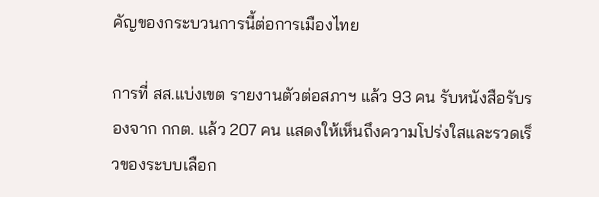คัญของกระบวนการนี้ต่อการเมืองไทย

การที่ สส.แบ่งเขต รายงานตัวต่อสภาฯ แล้ว 93 คน รับหนังสือรับรองจาก กกต. แล้ว 207 คน แสดงให้เห็นถึงความโปร่งใสและรวดเร็วของระบบเลือก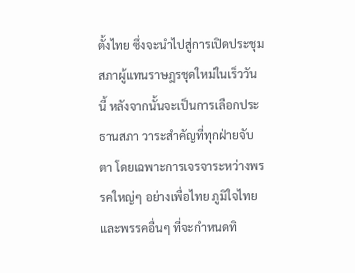ตั้งไทย ซึ่งจะนำไปสู่การเปิดประชุมสภาผู้แทนราษฎรชุดใหม่ในเร็ววันนี้ หลังจากนั้นจะเป็นการเลือกประธานสภา วาระสำคัญที่ทุกฝ่ายจับตา โดยเฉพาะการเจรจาระหว่างพรรคใหญ่ๆ อย่างเพื่อไทย ภูมิใจไทย และพรรคอื่นๆ ที่จะกำหนดทิ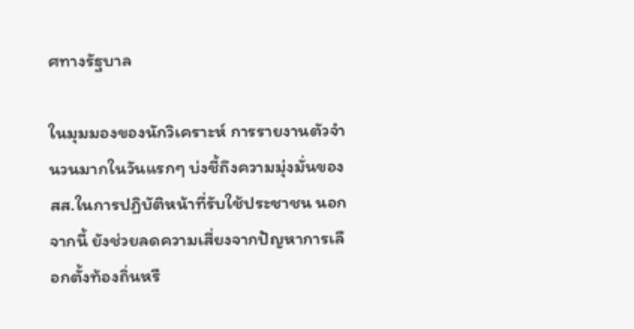ศทางรัฐบาล

ในมุมมองของนักวิเคราะห์ การรายงานตัวจำนวนมากในวันแรกๆ บ่งชี้ถึงความมุ่งมั่นของ สส.ในการปฏิบัติหน้าที่รับใช้ประชาชน นอกจากนี้ ยังช่วยลดความเสี่ยงจากปัญหาการเลือกตั้งท้องถิ่นหรื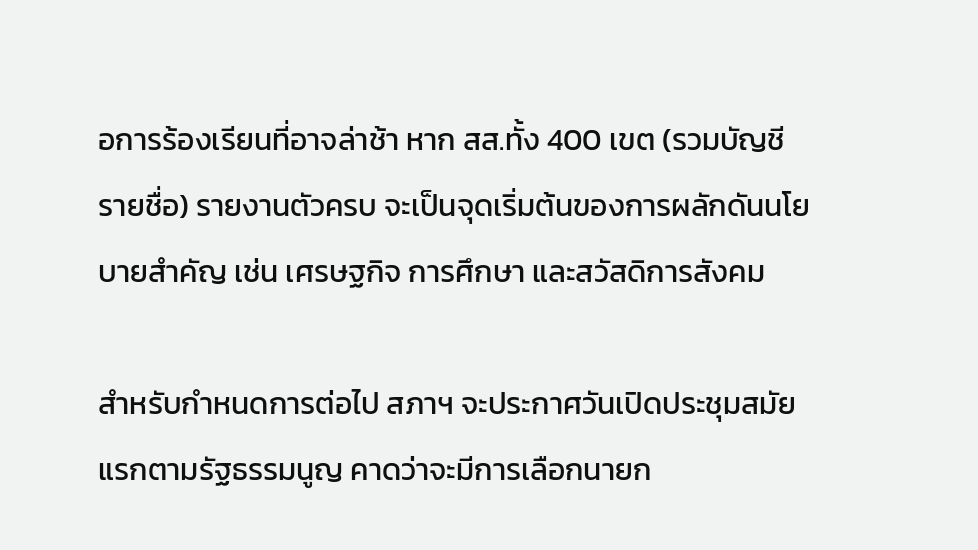อการร้องเรียนที่อาจล่าช้า หาก สส.ทั้ง 400 เขต (รวมบัญชีรายชื่อ) รายงานตัวครบ จะเป็นจุดเริ่มต้นของการผลักดันนโยบายสำคัญ เช่น เศรษฐกิจ การศึกษา และสวัสดิการสังคม

สำหรับกำหนดการต่อไป สภาฯ จะประกาศวันเปิดประชุมสมัยแรกตามรัฐธรรมนูญ คาดว่าจะมีการเลือกนายก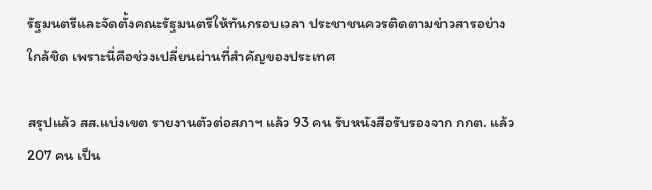รัฐมนตรีและจัดตั้งคณะรัฐมนตรีให้ทันกรอบเวลา ประชาชนควรติดตามข่าวสารอย่างใกล้ชิด เพราะนี่คือช่วงเปลี่ยนผ่านที่สำคัญของประเทศ

สรุปแล้ว สส.แบ่งเขต รายงานตัวต่อสภาฯ แล้ว 93 คน รับหนังสือรับรองจาก กกต. แล้ว 207 คน เป็น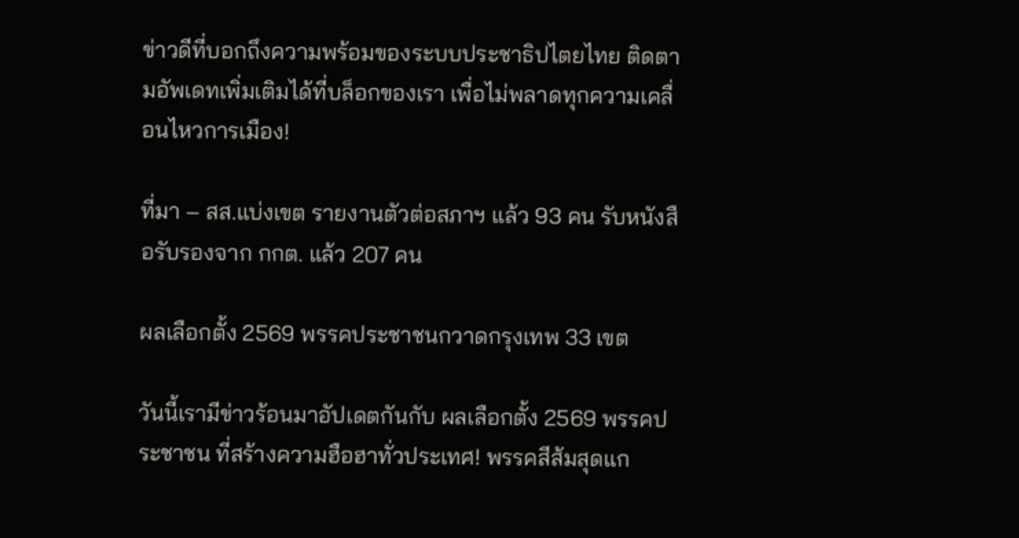ข่าวดีที่บอกถึงความพร้อมของระบบประชาธิปไตยไทย ติดตามอัพเดทเพิ่มเติมได้ที่บล็อกของเรา เพื่อไม่พลาดทุกความเคลื่อนไหวการเมือง!

ที่มา – สส.แบ่งเขต รายงานตัวต่อสภาฯ แล้ว 93 คน รับหนังสือรับรองจาก กกต. แล้ว 207 คน

ผลเลือกตั้ง 2569 พรรคประชาชนกวาดกรุงเทพ 33 เขต

วันนี้เรามีข่าวร้อนมาอัปเดตกันกับ ผลเลือกตั้ง 2569 พรรคประชาชน ที่สร้างความฮือฮาทั่วประเทศ! พรรคสีส้มสุดแก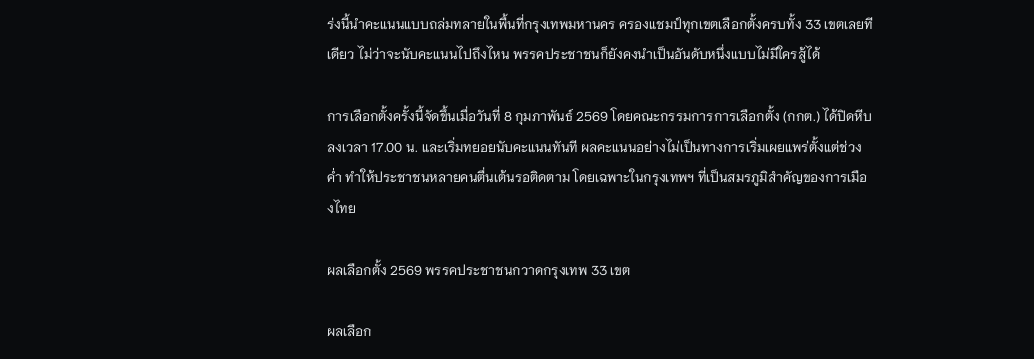ร่งนี้นำคะแนนแบบถล่มทลายในพื้นที่กรุงเทพมหานคร ครองแชมป์ทุกเขตเลือกตั้งครบทั้ง 33 เขตเลยทีเดียว ไม่ว่าจะนับคะแนนไปถึงไหน พรรคประชาชนก็ยังคงนำเป็นอันดับหนึ่งแบบไม่มีใครสู้ได้

การเลือกตั้งครั้งนี้จัดขึ้นเมื่อวันที่ 8 กุมภาพันธ์ 2569 โดยคณะกรรมการการเลือกตั้ง (กกต.) ได้ปิดหีบลงเวลา 17.00 น. และเริ่มทยอยนับคะแนนทันที ผลคะแนนอย่างไม่เป็นทางการเริ่มเผยแพร่ตั้งแต่ช่วงค่ำ ทำให้ประชาชนหลายคนตื่นเต้นรอติดตาม โดยเฉพาะในกรุงเทพฯ ที่เป็นสมรภูมิสำคัญของการเมืองไทย

ผลเลือกตั้ง 2569 พรรคประชาชนกวาดกรุงเทพ 33 เขต

ผลเลือก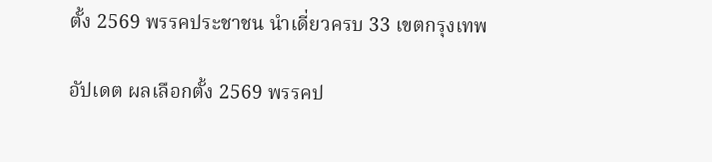ตั้ง 2569 พรรคประชาชน นำเดี่ยวครบ 33 เขตกรุงเทพ

อัปเดต ผลเลือกตั้ง 2569 พรรคป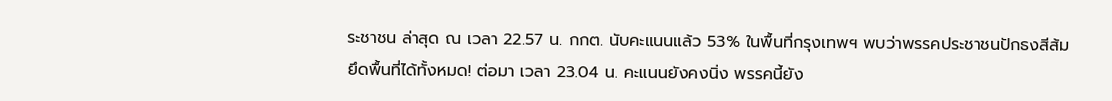ระชาชน ล่าสุด ณ เวลา 22.57 น. กกต. นับคะแนนแล้ว 53% ในพื้นที่กรุงเทพฯ พบว่าพรรคประชาชนปักธงสีส้มยึดพื้นที่ได้ทั้งหมด! ต่อมา เวลา 23.04 น. คะแนนยังคงนิ่ง พรรคนี้ยัง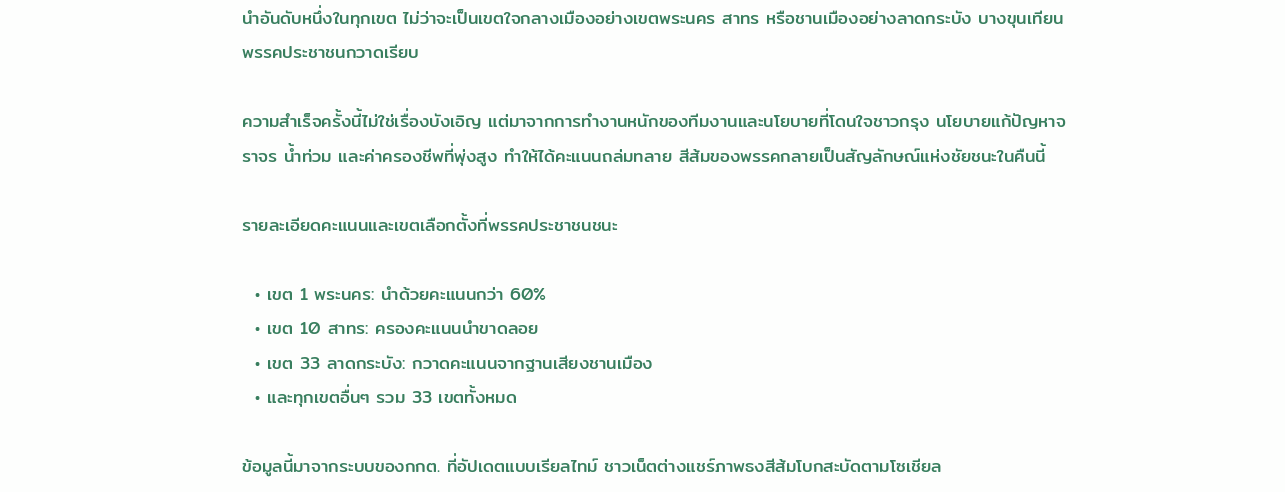นำอันดับหนึ่งในทุกเขต ไม่ว่าจะเป็นเขตใจกลางเมืองอย่างเขตพระนคร สาทร หรือชานเมืองอย่างลาดกระบัง บางขุนเทียน พรรคประชาชนกวาดเรียบ

ความสำเร็จครั้งนี้ไม่ใช่เรื่องบังเอิญ แต่มาจากการทำงานหนักของทีมงานและนโยบายที่โดนใจชาวกรุง นโยบายแก้ปัญหาจราจร น้ำท่วม และค่าครองชีพที่พุ่งสูง ทำให้ได้คะแนนถล่มทลาย สีส้มของพรรคกลายเป็นสัญลักษณ์แห่งชัยชนะในคืนนี้

รายละเอียดคะแนนและเขตเลือกตั้งที่พรรคประชาชนชนะ

  • เขต 1 พระนคร: นำด้วยคะแนนกว่า 60%
  • เขต 10 สาทร: ครองคะแนนนำขาดลอย
  • เขต 33 ลาดกระบัง: กวาดคะแนนจากฐานเสียงชานเมือง
  • และทุกเขตอื่นๆ รวม 33 เขตทั้งหมด

ข้อมูลนี้มาจากระบบของกกต. ที่อัปเดตแบบเรียลไทม์ ชาวเน็ตต่างแชร์ภาพธงสีส้มโบกสะบัดตามโซเชียล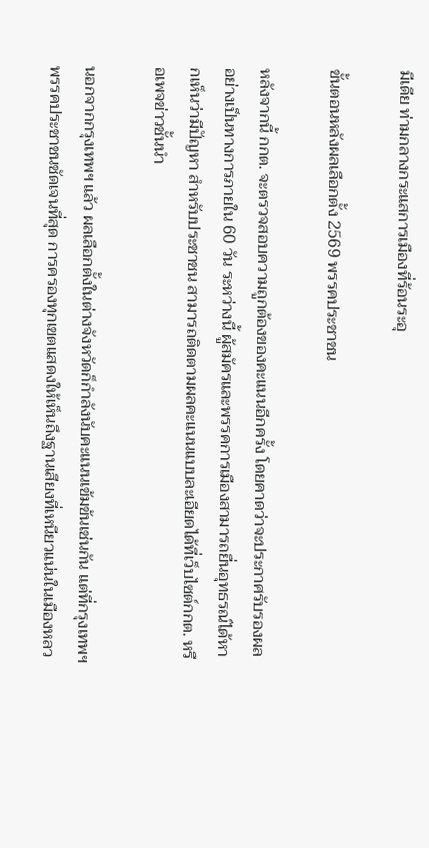มีเดีย ท่ามกลางกระแสการเมืองที่ร้อนระอุ

ขั้นตอนหลังผลเลือกตั้ง 2569 พรรคประชาชน

หลังจากนี้ กกต. จะตรวจสอบความถูกต้องของคะแนนอีกครั้ง โดยคาดว่าจะประกาศรับรองผลอย่างเป็นทางการภายใน 60 วัน ระหว่างนี้ ผู้สมัครและพรรคการเมืองสามารถยื่นอุทธรณ์ได้หากเห็นว่ามีปัญหา สำหรับประชาชน สามารถติดตามผลคะแนนแบบละเอียดได้ที่เว็บไซต์กกต. หรือเพจข่าวชั้นนำ

นอกจากกรุงเทพฯ แล้ว ผลเลือกตั้งในต่างจังหวัดก็กำลังนับคะแนนเข้มข้นเช่นกัน แต่ที่กรุงเทพฯ พรรคประชาชนชัดเจนที่สุด การครองทุกเขตแสดงให้เห็นถึงฐานเสียงที่เหนียวแน่นในเมืองหลว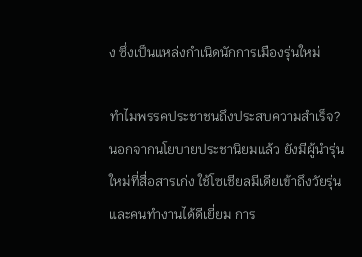ง ซึ่งเป็นแหล่งกำเนิดนักการเมืองรุ่นใหม่

ทำไมพรรคประชาชนถึงประสบความสำเร็จ? นอกจากนโยบายประชานิยมแล้ว ยังมีผู้นำรุ่นใหม่ที่สื่อสารเก่ง ใช้โซเชียลมีเดียเข้าถึงวัยรุ่นและคนทำงานได้ดีเยี่ยม การ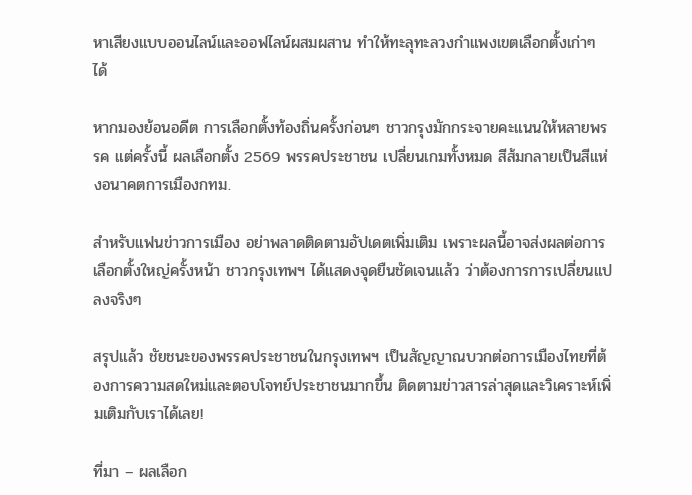หาเสียงแบบออนไลน์และออฟไลน์ผสมผสาน ทำให้ทะลุทะลวงกำแพงเขตเลือกตั้งเก่าๆ ได้

หากมองย้อนอดีต การเลือกตั้งท้องถิ่นครั้งก่อนๆ ชาวกรุงมักกระจายคะแนนให้หลายพรรค แต่ครั้งนี้ ผลเลือกตั้ง 2569 พรรคประชาชน เปลี่ยนเกมทั้งหมด สีส้มกลายเป็นสีแห่งอนาคตการเมืองกทม.

สำหรับแฟนข่าวการเมือง อย่าพลาดติดตามอัปเดตเพิ่มเติม เพราะผลนี้อาจส่งผลต่อการเลือกตั้งใหญ่ครั้งหน้า ชาวกรุงเทพฯ ได้แสดงจุดยืนชัดเจนแล้ว ว่าต้องการการเปลี่ยนแปลงจริงๆ

สรุปแล้ว ชัยชนะของพรรคประชาชนในกรุงเทพฯ เป็นสัญญาณบวกต่อการเมืองไทยที่ต้องการความสดใหม่และตอบโจทย์ประชาชนมากขึ้น ติดตามข่าวสารล่าสุดและวิเคราะห์เพิ่มเติมกับเราได้เลย!

ที่มา – ผลเลือก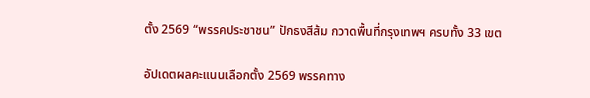ตั้ง 2569 “พรรคประชาชน” ปักธงสีส้ม กวาดพื้นที่กรุงเทพฯ ครบทั้ง 33 เขต

อัปเดตผลคะแนนเลือกตั้ง 2569 พรรคทาง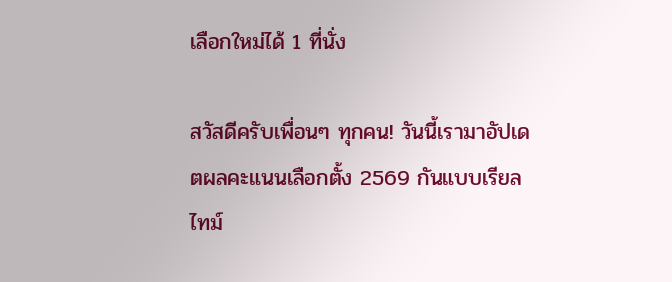เลือกใหม่ได้ 1 ที่นั่ง

สวัสดีครับเพื่อนๆ ทุกคน! วันนี้เรามาอัปเดตผลคะแนนเลือกตั้ง 2569 กันแบบเรียลไทม์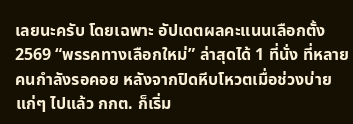เลยนะครับ โดยเฉพาะ อัปเดตผลคะแนนเลือกตั้ง 2569 “พรรคทางเลือกใหม่” ล่าสุดได้ 1 ที่นั่ง ที่หลายคนกำลังรอคอย หลังจากปิดหีบโหวตเมื่อช่วงบ่ายแก่ๆ ไปแล้ว กกต. ก็เริ่ม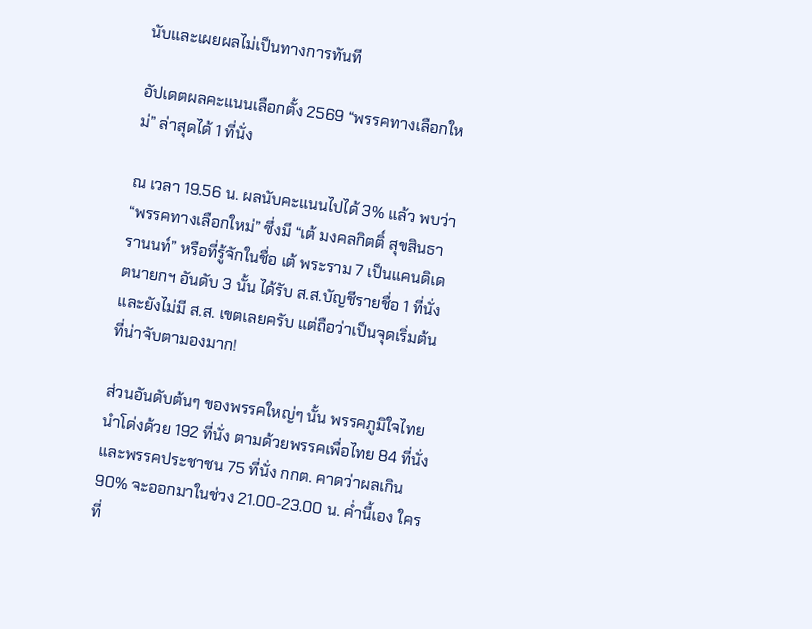นับและเผยผลไม่เป็นทางการทันที

อัปเดตผลคะแนนเลือกตั้ง 2569 “พรรคทางเลือกใหม่” ล่าสุดได้ 1 ที่นั่ง

ณ เวลา 19.56 น. ผลนับคะแนนไปได้ 3% แล้ว พบว่า “พรรคทางเลือกใหม่” ซึ่งมี “เต้ มงคลกิตติ์ สุขสินธารานนท์” หรือที่รู้จักในชื่อ เต้ พระราม 7 เป็นแคนดิเดตนายกฯ อันดับ 3 นั้น ได้รับ ส.ส.บัญชีรายชื่อ 1 ที่นั่ง และยังไม่มี ส.ส. เขตเลยครับ แต่ถือว่าเป็นจุดเริ่มต้นที่น่าจับตามองมาก!

ส่วนอันดับต้นๆ ของพรรคใหญ่ๆ นั้น พรรคภูมิใจไทยนำโด่งด้วย 192 ที่นั่ง ตามด้วยพรรคเพื่อไทย 84 ที่นั่ง และพรรคประชาชน 75 ที่นั่ง กกต. คาดว่าผลเกิน 90% จะออกมาในช่วง 21.00-23.00 น. ค่ำนี้เอง ใครที่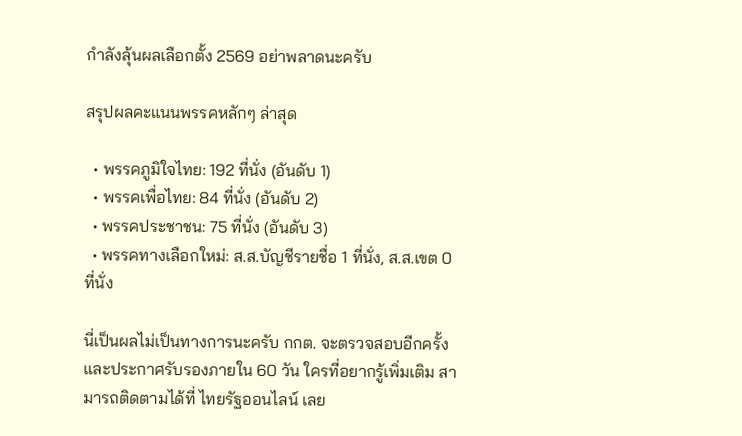กำลังลุ้นผลเลือกตั้ง 2569 อย่าพลาดนะครับ

สรุปผลคะแนนพรรคหลักๆ ล่าสุด

  • พรรคภูมิใจไทย: 192 ที่นั่ง (อันดับ 1)
  • พรรคเพื่อไทย: 84 ที่นั่ง (อันดับ 2)
  • พรรคประชาชน: 75 ที่นั่ง (อันดับ 3)
  • พรรคทางเลือกใหม่: ส.ส.บัญชีรายชื่อ 1 ที่นั่ง, ส.ส.เขต 0 ที่นั่ง

นี่เป็นผลไม่เป็นทางการนะครับ กกต. จะตรวจสอบอีกครั้งและประกาศรับรองภายใน 60 วัน ใครที่อยากรู้เพิ่มเติม สามารถติดตามได้ที่ ไทยรัฐออนไลน์ เลย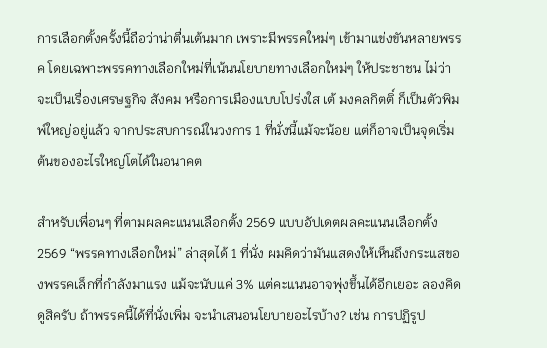การเลือกตั้งครั้งนี้ถือว่าน่าตื่นเต้นมาก เพราะมีพรรคใหม่ๆ เข้ามาแข่งขันหลายพรรค โดยเฉพาะพรรคทางเลือกใหม่ที่เน้นนโยบายทางเลือกใหม่ๆ ให้ประชาชน ไม่ว่าจะเป็นเรื่องเศรษฐกิจ สังคม หรือการเมืองแบบโปร่งใส เต้ มงคลกิตติ์ ก็เป็นตัวพิมพ์ใหญ่อยู่แล้ว จากประสบการณ์ในวงการ 1 ที่นั่งนี้แม้จะน้อย แต่ก็อาจเป็นจุดเริ่มต้นของอะไรใหญ่โตได้ในอนาคต

สำหรับเพื่อนๆ ที่ตามผลคะแนนเลือกตั้ง 2569 แบบอัปเดตผลคะแนนเลือกตั้ง 2569 “พรรคทางเลือกใหม่” ล่าสุดได้ 1 ที่นั่ง ผมคิดว่ามันแสดงให้เห็นถึงกระแสของพรรคเล็กที่กำลังมาแรง แม้จะนับแค่ 3% แต่คะแนนอาจพุ่งขึ้นได้อีกเยอะ ลองคิดดูสิครับ ถ้าพรรคนี้ได้ที่นั่งเพิ่ม จะนำเสนอนโยบายอะไรบ้าง? เช่น การปฏิรูป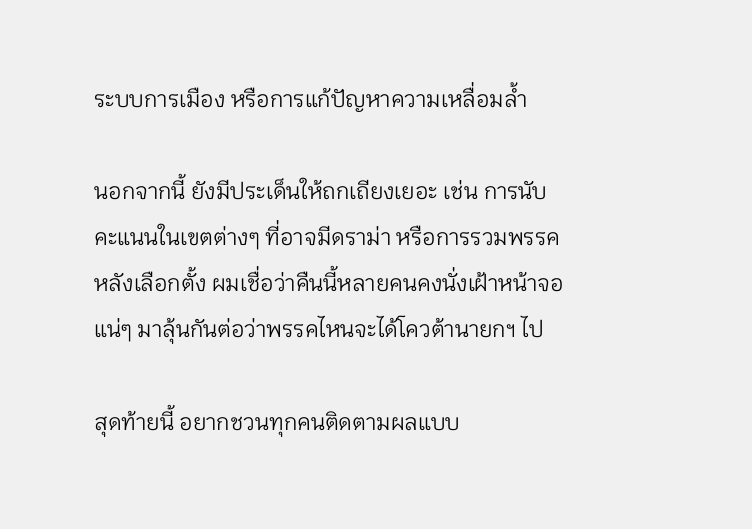ระบบการเมือง หรือการแก้ปัญหาความเหลื่อมล้ำ

นอกจากนี้ ยังมีประเด็นให้ถกเถียงเยอะ เช่น การนับคะแนนในเขตต่างๆ ที่อาจมีดราม่า หรือการรวมพรรคหลังเลือกตั้ง ผมเชื่อว่าคืนนี้หลายคนคงนั่งเฝ้าหน้าจอแน่ๆ มาลุ้นกันต่อว่าพรรคไหนจะได้โควต้านายกฯ ไป

สุดท้ายนี้ อยากชวนทุกคนติดตามผลแบบ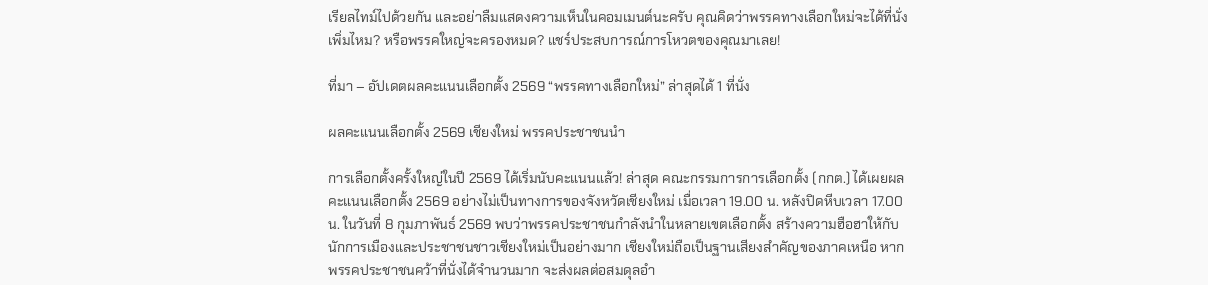เรียลไทม์ไปด้วยกัน และอย่าลืมแสดงความเห็นในคอมเมนต์นะครับ คุณคิดว่าพรรคทางเลือกใหม่จะได้ที่นั่งเพิ่มไหม? หรือพรรคใหญ่จะครองหมด? แชร์ประสบการณ์การโหวตของคุณมาเลย!

ที่มา – อัปเดตผลคะแนนเลือกตั้ง 2569 “พรรคทางเลือกใหม่” ล่าสุดได้ 1 ที่นั่ง

ผลคะแนนเลือกตั้ง 2569 เชียงใหม่ พรรคประชาชนนำ

การเลือกตั้งครั้งใหญ่ในปี 2569 ได้เริ่มนับคะแนนแล้ว! ล่าสุด คณะกรรมการการเลือกตั้ง (กกต.) ได้เผยผลคะแนนเลือกตั้ง 2569 อย่างไม่เป็นทางการของจังหวัดเชียงใหม่ เมื่อเวลา 19.00 น. หลังปิดหีบเวลา 17.00 น. ในวันที่ 8 กุมภาพันธ์ 2569 พบว่าพรรคประชาชนกำลังนำในหลายเขตเลือกตั้ง สร้างความฮือฮาให้กับนักการเมืองและประชาชนชาวเชียงใหม่เป็นอย่างมาก เชียงใหม่ถือเป็นฐานเสียงสำคัญของภาคเหนือ หากพรรคประชาชนคว้าที่นั่งได้จำนวนมาก จะส่งผลต่อสมดุลอำ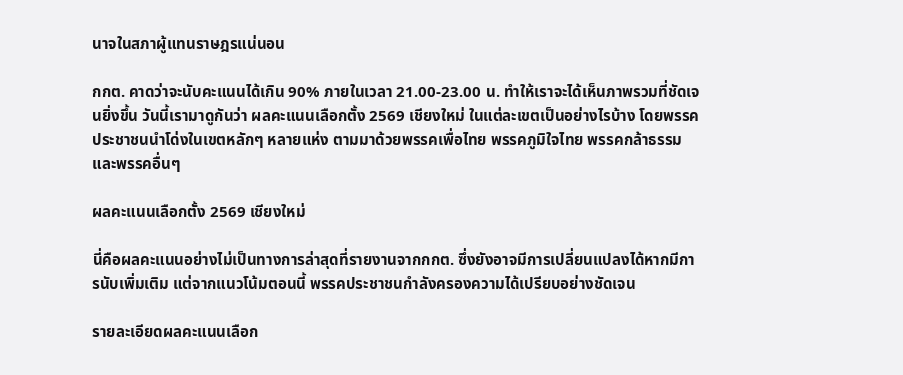นาจในสภาผู้แทนราษฎรแน่นอน

กกต. คาดว่าจะนับคะแนนได้เกิน 90% ภายในเวลา 21.00-23.00 น. ทำให้เราจะได้เห็นภาพรวมที่ชัดเจนยิ่งขึ้น วันนี้เรามาดูกันว่า ผลคะแนนเลือกตั้ง 2569 เชียงใหม่ ในแต่ละเขตเป็นอย่างไรบ้าง โดยพรรคประชาชนนำโด่งในเขตหลักๆ หลายแห่ง ตามมาด้วยพรรคเพื่อไทย พรรคภูมิใจไทย พรรคกล้าธรรม และพรรคอื่นๆ

ผลคะแนนเลือกตั้ง 2569 เชียงใหม่

นี่คือผลคะแนนอย่างไม่เป็นทางการล่าสุดที่รายงานจากกกต. ซึ่งยังอาจมีการเปลี่ยนแปลงได้หากมีการนับเพิ่มเติม แต่จากแนวโน้มตอนนี้ พรรคประชาชนกำลังครองความได้เปรียบอย่างชัดเจน

รายละเอียดผลคะแนนเลือก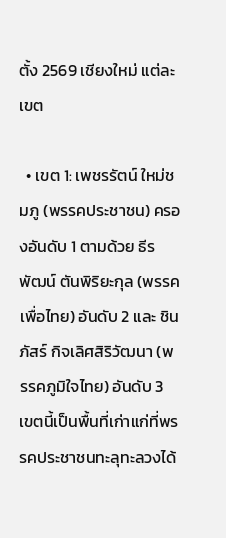ตั้ง 2569 เชียงใหม่ แต่ละเขต

  • เขต 1: เพชรรัตน์ ใหม่ชมภู (พรรคประชาชน) ครองอันดับ 1 ตามด้วย ธีรพัฒน์ ตันพิริยะกุล (พรรคเพื่อไทย) อันดับ 2 และ ชินภัสร์ กิจเลิศสิริวัฒนา (พรรคภูมิใจไทย) อันดับ 3 เขตนี้เป็นพื้นที่เก่าแก่ที่พรรคประชาชนทะลุทะลวงได้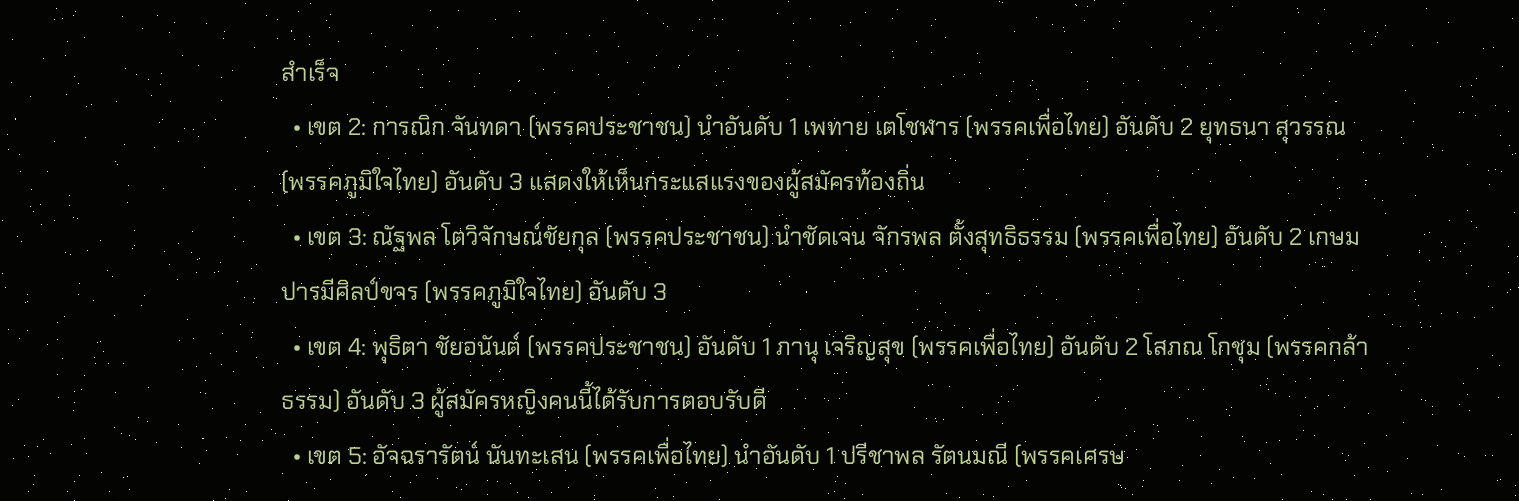สำเร็จ
  • เขต 2: การณิก จันทดา (พรรคประชาชน) นำอันดับ 1 เพทาย เตโชฬาร (พรรคเพื่อไทย) อันดับ 2 ยุทธนา สุวรรณ (พรรคภูมิใจไทย) อันดับ 3 แสดงให้เห็นกระแสแรงของผู้สมัครท้องถิ่น
  • เขต 3: ณัฐพล โตวิจักษณ์ชัยกุล (พรรคประชาชน) นำชัดเจน จักรพล ตั้งสุทธิธรรม (พรรคเพื่อไทย) อันดับ 2 เกษม ปารมีศิลป์ขจร (พรรคภูมิใจไทย) อันดับ 3
  • เขต 4: พุธิตา ชัยอนันต์ (พรรคประชาชน) อันดับ 1 ภานุ เจริญสุข (พรรคเพื่อไทย) อันดับ 2 โสภณ โกชุม (พรรคกล้าธรรม) อันดับ 3 ผู้สมัครหญิงคนนี้ได้รับการตอบรับดี
  • เขต 5: อัจฉรารัตน์ นันทะเสน (พรรคเพื่อไทย) นำอันดับ 1 ปรีชาพล รัตนมณี (พรรคเศรษ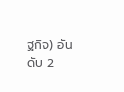ฐกิจ) อันดับ 2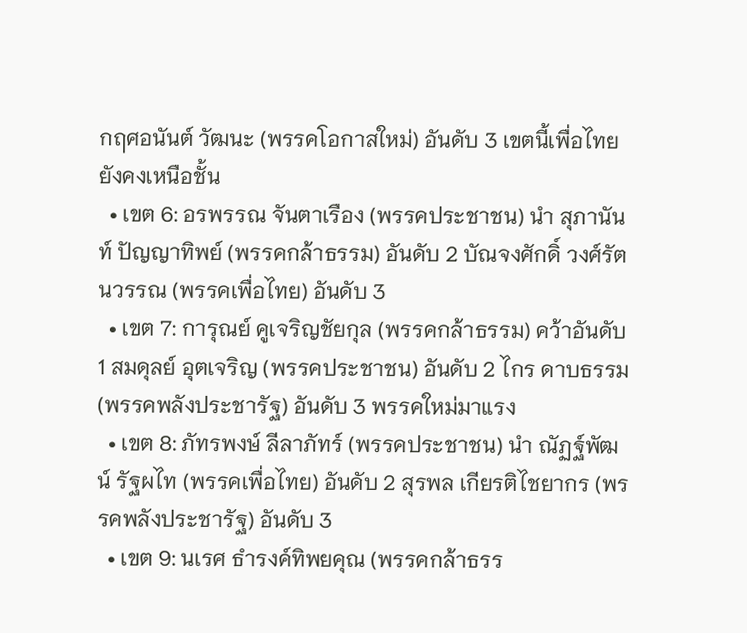กฤศอนันต์ วัฒนะ (พรรคโอกาสใหม่) อันดับ 3 เขตนี้เพื่อไทยยังคงเหนือชั้น
  • เขต 6: อรพรรณ จันตาเรือง (พรรคประชาชน) นำ สุภานันท์ ปัญญาทิพย์ (พรรคกล้าธรรม) อันดับ 2 บัณจงศักดิ์ วงศ์รัตนวรรณ (พรรคเพื่อไทย) อันดับ 3
  • เขต 7: การุณย์ คูเจริญชัยกุล (พรรคกล้าธรรม) คว้าอันดับ 1 สมดุลย์ อุตเจริญ (พรรคประชาชน) อันดับ 2 ไกร ดาบธรรม (พรรคพลังประชารัฐ) อันดับ 3 พรรคใหม่มาแรง
  • เขต 8: ภัทรพงษ์ ลีลาภัทร์ (พรรคประชาชน) นำ ณัฏฐ์พัฒน์ รัฐผไท (พรรคเพื่อไทย) อันดับ 2 สุรพล เกียรติไชยากร (พรรคพลังประชารัฐ) อันดับ 3
  • เขต 9: นเรศ ธำรงค์ทิพยคุณ (พรรคกล้าธรร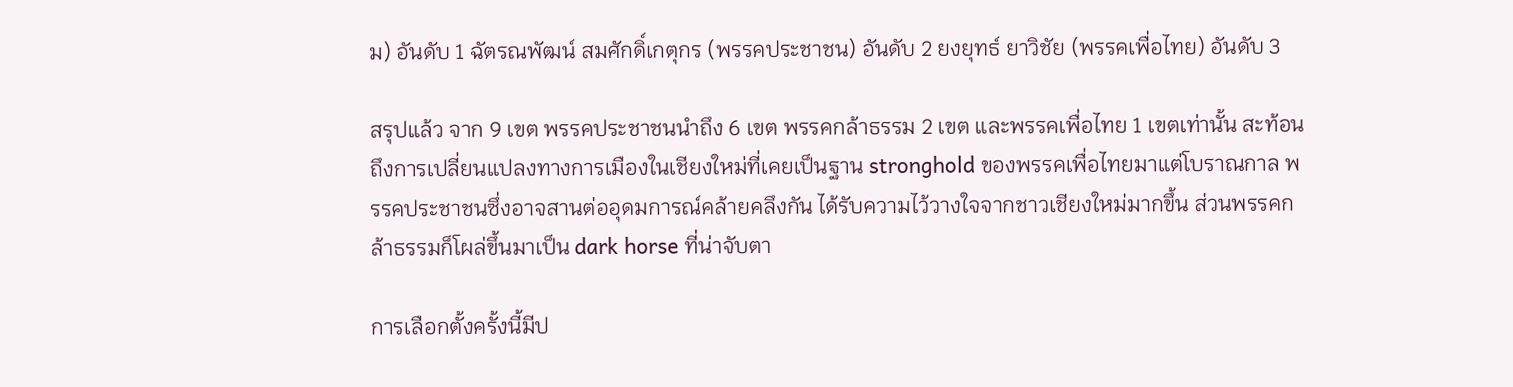ม) อันดับ 1 ฉัตรณพัฒน์ สมศักดิ์เกตุกร (พรรคประชาชน) อันดับ 2 ยงยุทธ์ ยาวิชัย (พรรคเพื่อไทย) อันดับ 3

สรุปแล้ว จาก 9 เขต พรรคประชาชนนำถึง 6 เขต พรรคกล้าธรรม 2 เขต และพรรคเพื่อไทย 1 เขตเท่านั้น สะท้อนถึงการเปลี่ยนแปลงทางการเมืองในเชียงใหม่ที่เคยเป็นฐาน stronghold ของพรรคเพื่อไทยมาแต่โบราณกาล พรรคประชาชนซึ่งอาจสานต่ออุดมการณ์คล้ายคลึงกัน ได้รับความไว้วางใจจากชาวเชียงใหม่มากขึ้น ส่วนพรรคกล้าธรรมก็โผล่ขึ้นมาเป็น dark horse ที่น่าจับตา

การเลือกตั้งครั้งนี้มีป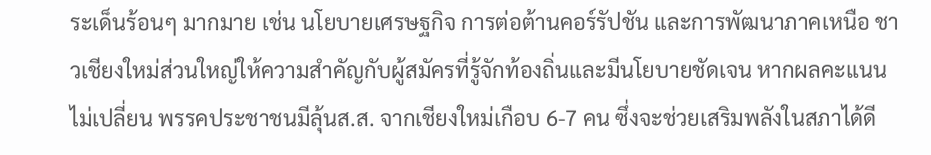ระเด็นร้อนๆ มากมาย เช่น นโยบายเศรษฐกิจ การต่อต้านคอร์รัปชัน และการพัฒนาภาคเหนือ ชาวเชียงใหม่ส่วนใหญ่ให้ความสำคัญกับผู้สมัครที่รู้จักท้องถิ่นและมีนโยบายชัดเจน หากผลคะแนนไม่เปลี่ยน พรรคประชาชนมีลุ้นส.ส. จากเชียงใหม่เกือบ 6-7 คน ซึ่งจะช่วยเสริมพลังในสภาได้ดี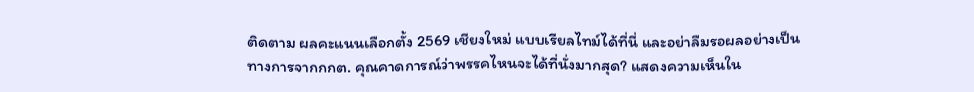ติดตาม ผลคะแนนเลือกตั้ง 2569 เชียงใหม่ แบบเรียลไทม์ได้ที่นี่ และอย่าลืมรอผลอย่างเป็นทางการจากกกต. คุณคาดการณ์ว่าพรรคไหนจะได้ที่นั่งมากสุด? แสดงความเห็นใน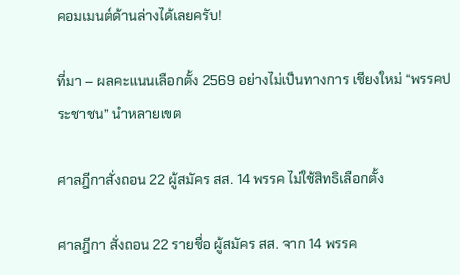คอมเมนต์ด้านล่างได้เลยครับ!

ที่มา – ผลคะแนนเลือกตั้ง 2569 อย่างไม่เป็นทางการ เชียงใหม่ “พรรคประชาชน” นำหลายเขต

ศาลฎีกาสั่งถอน 22 ผู้สมัคร สส. 14 พรรค ไม่ใช้สิทธิเลือกตั้ง

ศาลฎีกา สั่งถอน 22 รายชื่อ ผู้สมัคร สส. จาก 14 พรรค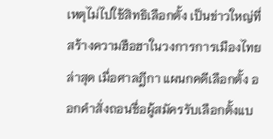เหตุไม่ไปใช้สิทธิเลือกตั้ง เป็นข่าวใหญ่ที่สร้างความฮือฮาในวงการการเมืองไทยล่าสุด เมื่อศาลฎีกา แผนกคดีเลือกตั้ง ออกคำสั่งถอนชื่อผู้สมัครรับเลือกตั้งแบ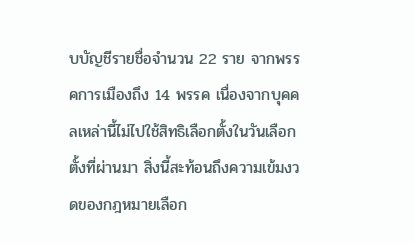บบัญชีรายชื่อจำนวน 22 ราย จากพรรคการเมืองถึง 14 พรรค เนื่องจากบุคคลเหล่านี้ไม่ไปใช้สิทธิเลือกตั้งในวันเลือกตั้งที่ผ่านมา สิ่งนี้สะท้อนถึงความเข้มงวดของกฎหมายเลือก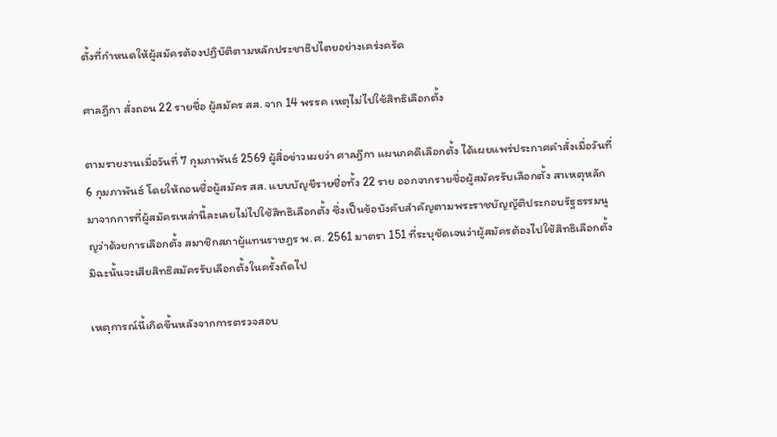ตั้งที่กำหนดให้ผู้สมัครต้องปฏิบัติตามหลักประชาธิปไตยอย่างเคร่งครัด

ศาลฎีกา สั่งถอน 22 รายชื่อ ผู้สมัคร สส. จาก 14 พรรค เหตุไม่ไปใช้สิทธิเลือกตั้ง

ตามรายงานเมื่อวันที่ 7 กุมภาพันธ์ 2569 ผู้สื่อข่าวเผยว่า ศาลฎีกา แผนกคดีเลือกตั้ง ได้เผยแพร่ประกาศคำสั่งเมื่อวันที่ 6 กุมภาพันธ์ โดยให้ถอนชื่อผู้สมัคร สส. แบบบัญชีรายชื่อทั้ง 22 ราย ออกจากรายชื่อผู้สมัครรับเลือกตั้ง สาเหตุหลักมาจากการที่ผู้สมัครเหล่านี้ละเลยไม่ไปใช้สิทธิเลือกตั้ง ซึ่งเป็นข้อบังคับสำคัญตามพระราชบัญญัติประกอบรัฐธรรมนูญว่าด้วยการเลือกตั้ง สมาชิกสภาผู้แทนราษฎร พ.ศ. 2561 มาตรา 151 ที่ระบุชัดเจนว่าผู้สมัครต้องไปใช้สิทธิเลือกตั้ง มิฉะนั้นจะเสียสิทธิสมัครรับเลือกตั้งในครั้งถัดไป

เหตุการณ์นี้เกิดขึ้นหลังจากการตรวจสอบ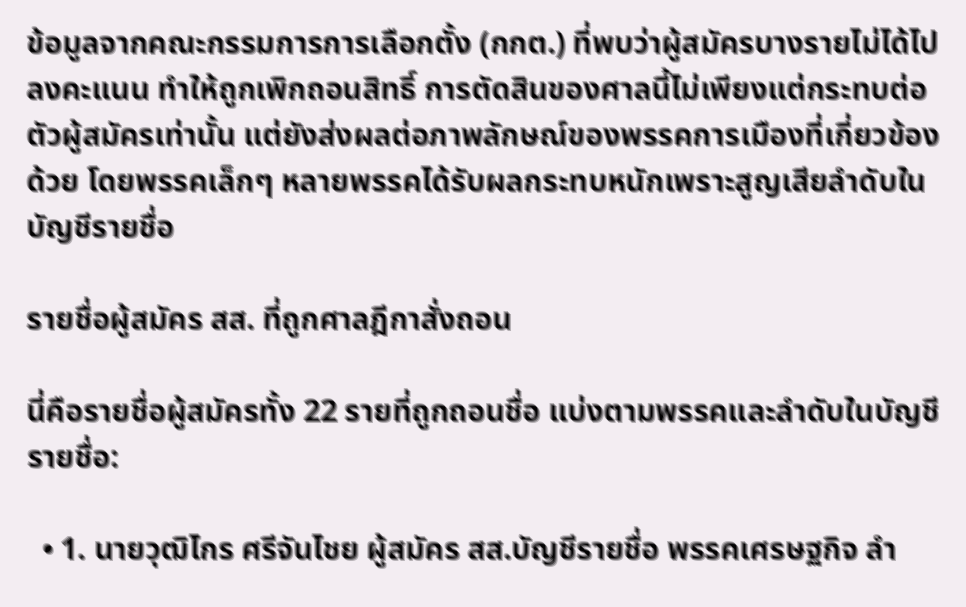ข้อมูลจากคณะกรรมการการเลือกตั้ง (กกต.) ที่พบว่าผู้สมัครบางรายไม่ได้ไปลงคะแนน ทำให้ถูกเพิกถอนสิทธิ์ การตัดสินของศาลนี้ไม่เพียงแต่กระทบต่อตัวผู้สมัครเท่านั้น แต่ยังส่งผลต่อภาพลักษณ์ของพรรคการเมืองที่เกี่ยวข้องด้วย โดยพรรคเล็กๆ หลายพรรคได้รับผลกระทบหนักเพราะสูญเสียลำดับในบัญชีรายชื่อ

รายชื่อผู้สมัคร สส. ที่ถูกศาลฎีกาสั่งถอน

นี่คือรายชื่อผู้สมัครทั้ง 22 รายที่ถูกถอนชื่อ แบ่งตามพรรคและลำดับในบัญชีรายชื่อ:

  • 1. นายวุฒิไกร ศรีจันไชย ผู้สมัคร สส.บัญชีรายชื่อ พรรคเศรษฐกิจ ลำ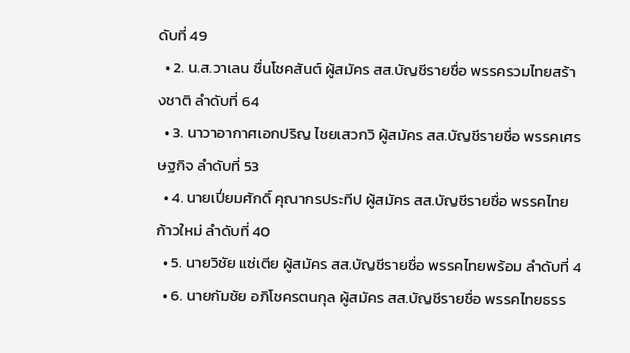ดับที่ 49
  • 2. น.ส.วาเลน ชื่นโชคสันต์ ผู้สมัคร สส.บัญชีรายชื่อ พรรครวมไทยสร้างชาติ ลำดับที่ 64
  • 3. นาวาอากาศเอกปริญ ไชยเสวกวิ ผู้สมัคร สส.บัญชีรายชื่อ พรรคเศรษฐกิจ ลำดับที่ 53
  • 4. นายเปี่ยมศักดิ์ คุณากรประทีป ผู้สมัคร สส.บัญชีรายชื่อ พรรคไทยก้าวใหม่ ลำดับที่ 40
  • 5. นายวิชัย แซ่เตีย ผู้สมัคร สส.บัญชีรายชื่อ พรรคไทยพร้อม ลำดับที่ 4
  • 6. นายกัมชัย อภิโชครตนกุล ผู้สมัคร สส.บัญชีรายชื่อ พรรคไทยธรร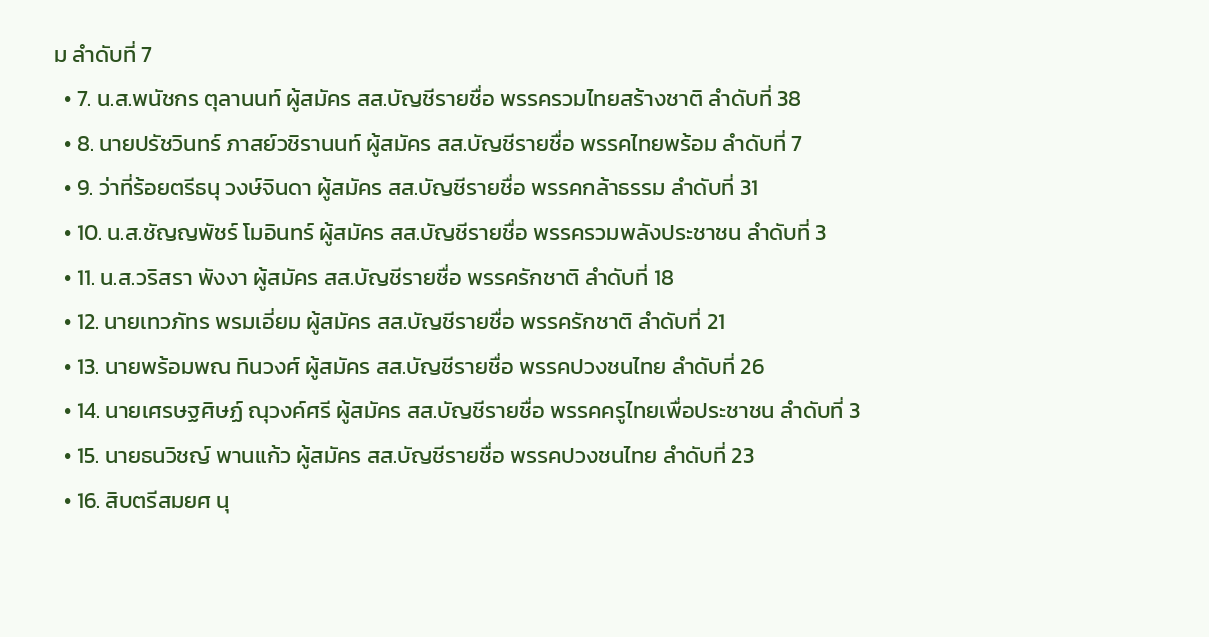ม ลำดับที่ 7
  • 7. น.ส.พนัชกร ตุลานนท์ ผู้สมัคร สส.บัญชีรายชื่อ พรรครวมไทยสร้างชาติ ลำดับที่ 38
  • 8. นายปรัชวินทร์ ภาสย์วชิรานนท์ ผู้สมัคร สส.บัญชีรายชื่อ พรรคไทยพร้อม ลำดับที่ 7
  • 9. ว่าที่ร้อยตรีธนุ วงษ์จินดา ผู้สมัคร สส.บัญชีรายชื่อ พรรคกล้าธรรม ลำดับที่ 31
  • 10. น.ส.ชัญญพัชร์ โมอินทร์ ผู้สมัคร สส.บัญชีรายชื่อ พรรครวมพลังประชาชน ลำดับที่ 3
  • 11. น.ส.วริสรา พังงา ผู้สมัคร สส.บัญชีรายชื่อ พรรครักชาติ ลำดับที่ 18
  • 12. นายเทวภัทร พรมเอี่ยม ผู้สมัคร สส.บัญชีรายชื่อ พรรครักชาติ ลำดับที่ 21
  • 13. นายพร้อมพณ ทินวงศ์ ผู้สมัคร สส.บัญชีรายชื่อ พรรคปวงชนไทย ลำดับที่ 26
  • 14. นายเศรษฐศิษฏ์ ณุวงค์ศรี ผู้สมัคร สส.บัญชีรายชื่อ พรรคครูไทยเพื่อประชาชน ลำดับที่ 3
  • 15. นายธนวิชญ์ พานแก้ว ผู้สมัคร สส.บัญชีรายชื่อ พรรคปวงชนไทย ลำดับที่ 23
  • 16. สิบตรีสมยศ นุ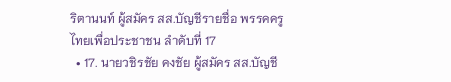ริตานนท์ ผู้สมัคร สส.บัญชีรายชื่อ พรรคครูไทยเพื่อประชาชน ลำดับที่ 17
  • 17. นายวชิรชัย คงชัย ผู้สมัคร สส.บัญชี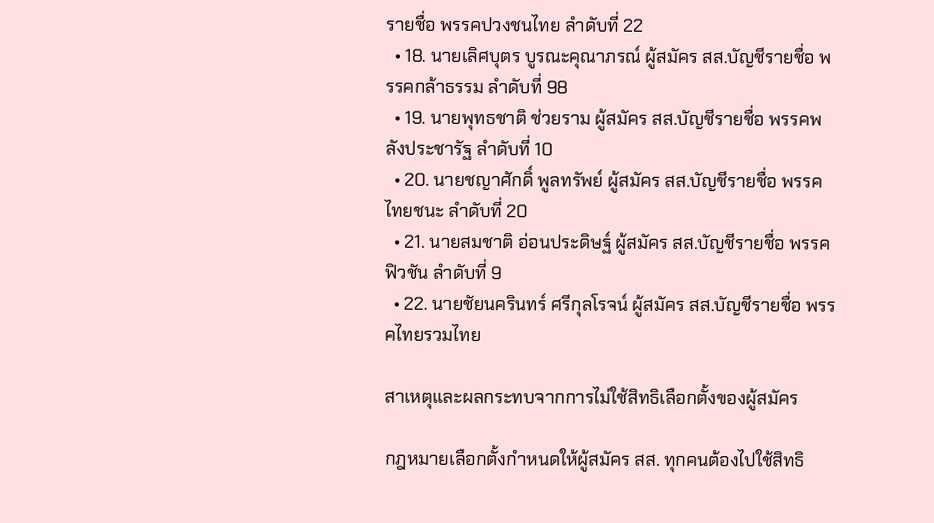รายชื่อ พรรคปวงชนไทย ลำดับที่ 22
  • 18. นายเลิศบุตร บูรณะคุณาภรณ์ ผู้สมัคร สส.บัญชีรายชื่อ พรรคกล้าธรรม ลำดับที่ 98
  • 19. นายพุทธชาติ ช่วยราม ผู้สมัคร สส.บัญชีรายชื่อ พรรคพลังประชารัฐ ลำดับที่ 10
  • 20. นายชญาศักดิ์ พูลทรัพย์ ผู้สมัคร สส.บัญชีรายชื่อ พรรคไทยชนะ ลำดับที่ 20
  • 21. นายสมชาติ อ่อนประดิษฐ์ ผู้สมัคร สส.บัญชีรายชื่อ พรรคฟิวชัน ลำดับที่ 9
  • 22. นายชัยนครินทร์ ศรีกุลโรจน์ ผู้สมัคร สส.บัญชีรายชื่อ พรรคไทยรวมไทย

สาเหตุและผลกระทบจากการไม่ใช้สิทธิเลือกตั้งของผู้สมัคร

กฎหมายเลือกตั้งกำหนดให้ผู้สมัคร สส. ทุกคนต้องไปใช้สิทธิ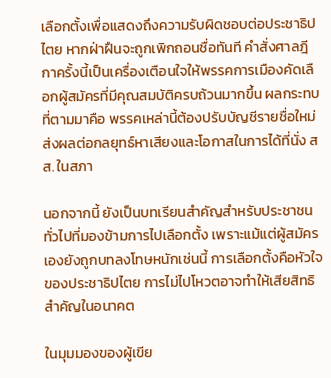เลือกตั้งเพื่อแสดงถึงความรับผิดชอบต่อประชาธิปไตย หากฝ่าฝืนจะถูกเพิกถอนชื่อทันที คำสั่งศาลฎีกาครั้งนี้เป็นเครื่องเตือนใจให้พรรคการเมืองคัดเลือกผู้สมัครที่มีคุณสมบัติครบถ้วนมากขึ้น ผลกระทบที่ตามมาคือ พรรคเหล่านี้ต้องปรับบัญชีรายชื่อใหม่ ส่งผลต่อกลยุทธ์หาเสียงและโอกาสในการได้ที่นั่ง สส. ในสภา

นอกจากนี้ ยังเป็นบทเรียนสำคัญสำหรับประชาชนทั่วไปที่มองข้ามการไปเลือกตั้ง เพราะแม้แต่ผู้สมัครเองยังถูกบทลงโทษหนักเช่นนี้ การเลือกตั้งคือหัวใจของประชาธิปไตย การไม่ไปโหวตอาจทำให้เสียสิทธิสำคัญในอนาคต

ในมุมมองของผู้เขีย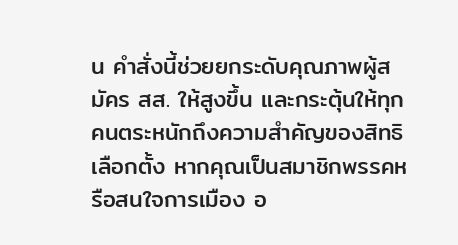น คำสั่งนี้ช่วยยกระดับคุณภาพผู้สมัคร สส. ให้สูงขึ้น และกระตุ้นให้ทุกคนตระหนักถึงความสำคัญของสิทธิเลือกตั้ง หากคุณเป็นสมาชิกพรรคหรือสนใจการเมือง อ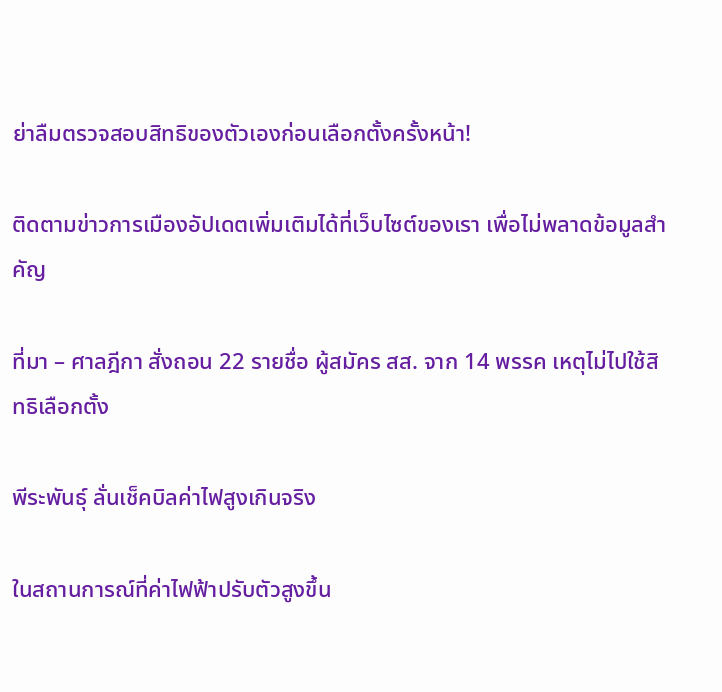ย่าลืมตรวจสอบสิทธิของตัวเองก่อนเลือกตั้งครั้งหน้า!

ติดตามข่าวการเมืองอัปเดตเพิ่มเติมได้ที่เว็บไซต์ของเรา เพื่อไม่พลาดข้อมูลสำคัญ

ที่มา – ศาลฎีกา สั่งถอน 22 รายชื่อ ผู้สมัคร สส. จาก 14 พรรค เหตุไม่ไปใช้สิทธิเลือกตั้ง

พีระพันธุ์ ลั่นเช็คบิลค่าไฟสูงเกินจริง

ในสถานการณ์ที่ค่าไฟฟ้าปรับตัวสูงขึ้น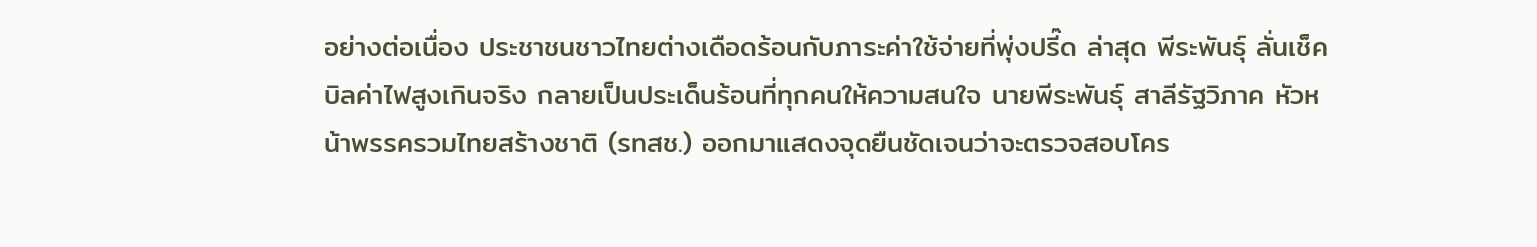อย่างต่อเนื่อง ประชาชนชาวไทยต่างเดือดร้อนกับภาระค่าใช้จ่ายที่พุ่งปรี๊ด ล่าสุด พีระพันธุ์ ลั่นเช็คบิลค่าไฟสูงเกินจริง กลายเป็นประเด็นร้อนที่ทุกคนให้ความสนใจ นายพีระพันธุ์ สาลีรัฐวิภาค หัวหน้าพรรครวมไทยสร้างชาติ (รทสช.) ออกมาแสดงจุดยืนชัดเจนว่าจะตรวจสอบโคร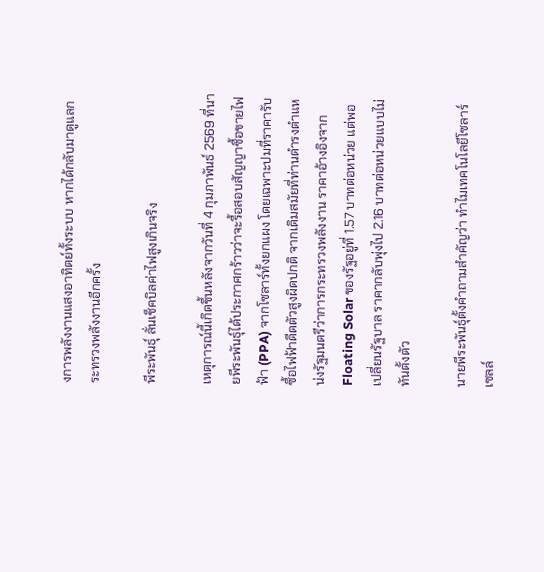งการพลังงานแสงอาทิตย์ทั้งระบบ หากได้กลับมาดูแลกระทรวงพลังงานอีกครั้ง

พีระพันธุ์ ลั่นเช็คบิลค่าไฟสูงเกินจริง

เหตุการณ์นี้เกิดขึ้นหลังจากวันที่ 4 กุมภาพันธ์ 2569 ที่นายพีระพันธุ์ได้ประกาศกร้าวว่าจะรื้อสอบสัญญาซื้อขายไฟฟ้า (PPA) จากโซลาร์ทั้งยกแผง โดยเฉพาะปมที่ราคารับซื้อไฟฟ้าดีดตัวสูงผิดปกติ จากเดิมสมัยที่ท่านดำรงตำแหน่งรัฐมนตรีว่าการกระทรวงพลังงาน ราคาอ้างอิงจาก Floating Solar ของรัฐอยู่ที่ 1.57 บาทต่อหน่วย แต่พอเปลี่ยนรัฐบาล ราคากลับพุ่งไป 2.16 บาทต่อหน่วยแบบไม่ทันตั้งตัว

นายพีระพันธุ์ตั้งคำถามสำคัญว่า ทำไมเทคโนโลยีโซลาร์เซลล์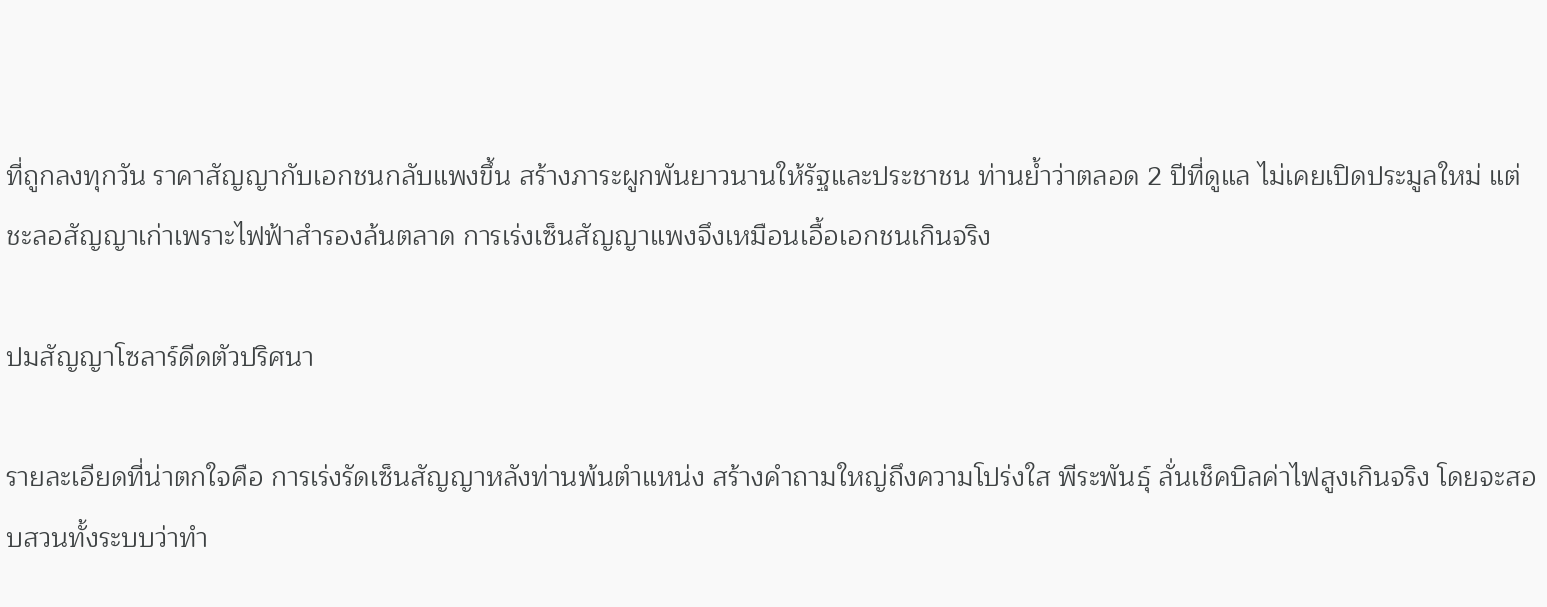ที่ถูกลงทุกวัน ราคาสัญญากับเอกชนกลับแพงขึ้น สร้างภาระผูกพันยาวนานให้รัฐและประชาชน ท่านย้ำว่าตลอด 2 ปีที่ดูแล ไม่เคยเปิดประมูลใหม่ แต่ชะลอสัญญาเก่าเพราะไฟฟ้าสำรองล้นตลาด การเร่งเซ็นสัญญาแพงจึงเหมือนเอื้อเอกชนเกินจริง

ปมสัญญาโซลาร์ดีดตัวปริศนา

รายละเอียดที่น่าตกใจคือ การเร่งรัดเซ็นสัญญาหลังท่านพ้นตำแหน่ง สร้างคำถามใหญ่ถึงความโปร่งใส พีระพันธุ์ ลั่นเช็คบิลค่าไฟสูงเกินจริง โดยจะสอบสวนทั้งระบบว่าทำ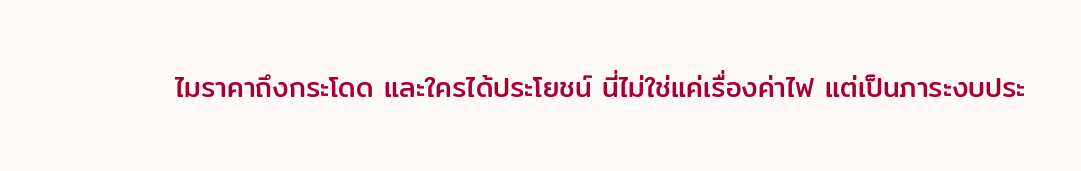ไมราคาถึงกระโดด และใครได้ประโยชน์ นี่ไม่ใช่แค่เรื่องค่าไฟ แต่เป็นภาระงบประ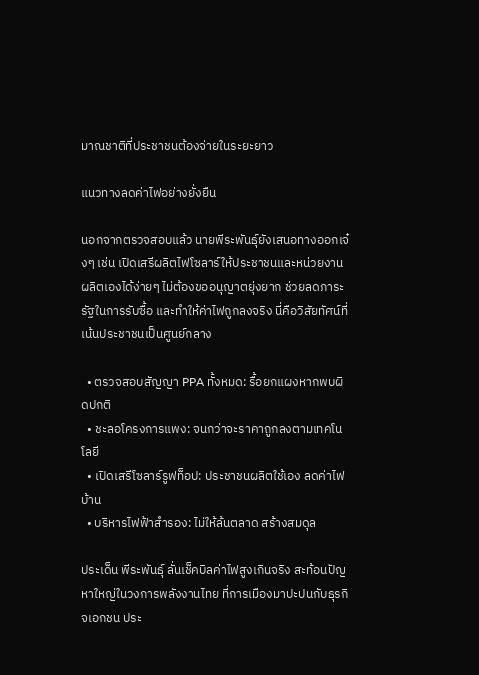มาณชาติที่ประชาชนต้องจ่ายในระยะยาว

แนวทางลดค่าไฟอย่างยั่งยืน

นอกจากตรวจสอบแล้ว นายพีระพันธุ์ยังเสนอทางออกเจ๋งๆ เช่น เปิดเสรีผลิตไฟโซลาร์ให้ประชาชนและหน่วยงานผลิตเองได้ง่ายๆ ไม่ต้องขออนุญาตยุ่งยาก ช่วยลดภาระรัฐในการรับซื้อ และทำให้ค่าไฟถูกลงจริง นี่คือวิสัยทัศน์ที่เน้นประชาชนเป็นศูนย์กลาง

  • ตรวจสอบสัญญา PPA ทั้งหมด: รื้อยกแผงหากพบผิดปกติ
  • ชะลอโครงการแพง: จนกว่าจะราคาถูกลงตามเทคโนโลยี
  • เปิดเสรีโซลาร์รูฟท็อป: ประชาชนผลิตใช้เอง ลดค่าไฟบ้าน
  • บริหารไฟฟ้าสำรอง: ไม่ให้ล้นตลาด สร้างสมดุล

ประเด็น พีระพันธุ์ ลั่นเช็คบิลค่าไฟสูงเกินจริง สะท้อนปัญหาใหญ่ในวงการพลังงานไทย ที่การเมืองมาปะปนกับธุรกิจเอกชน ประ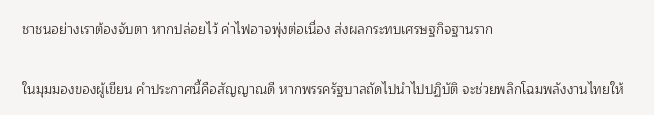ชาชนอย่างเราต้องจับตา หากปล่อยไว้ ค่าไฟอาจพุ่งต่อเนื่อง ส่งผลกระทบเศรษฐกิจฐานราก

ในมุมมองของผู้เขียน คำประกาศนี้คือสัญญาณดี หากพรรครัฐบาลถัดไปนำไปปฏิบัติ จะช่วยพลิกโฉมพลังงานไทยให้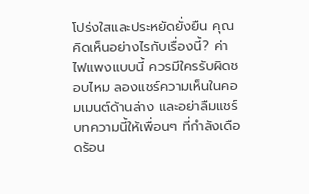โปร่งใสและประหยัดยั่งยืน คุณคิดเห็นอย่างไรกับเรื่องนี้? ค่าไฟแพงแบบนี้ ควรมีใครรับผิดชอบไหม ลองแชร์ความเห็นในคอมเมนต์ด้านล่าง และอย่าลืมแชร์บทความนี้ให้เพื่อนๆ ที่กำลังเดือดร้อน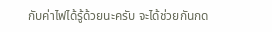กับค่าไฟได้รู้ด้วยนะครับ จะได้ช่วยกันกด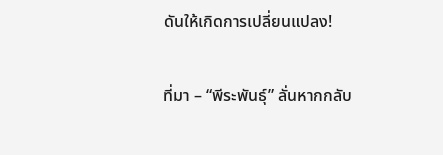ดันให้เกิดการเปลี่ยนแปลง!

ที่มา – “พีระพันธุ์” ลั่นหากกลับ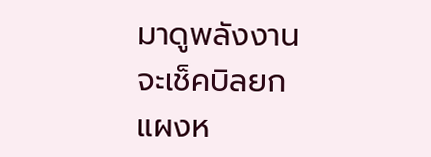มาดูพลังงาน จะเช็คบิลยกแผงห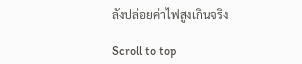ลังปล่อยค่าไฟสูงเกินจริง

Scroll to top